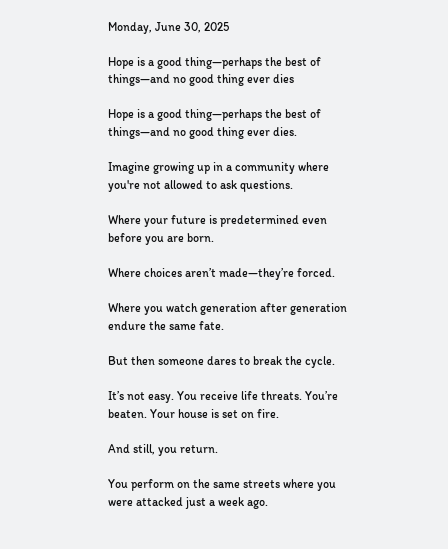Monday, June 30, 2025

Hope is a good thing—perhaps the best of things—and no good thing ever dies

Hope is a good thing—perhaps the best of things—and no good thing ever dies.

Imagine growing up in a community where you're not allowed to ask questions.

Where your future is predetermined even before you are born.

Where choices aren’t made—they’re forced.

Where you watch generation after generation endure the same fate.

But then someone dares to break the cycle.

It’s not easy. You receive life threats. You’re beaten. Your house is set on fire.

And still, you return.

You perform on the same streets where you were attacked just a week ago.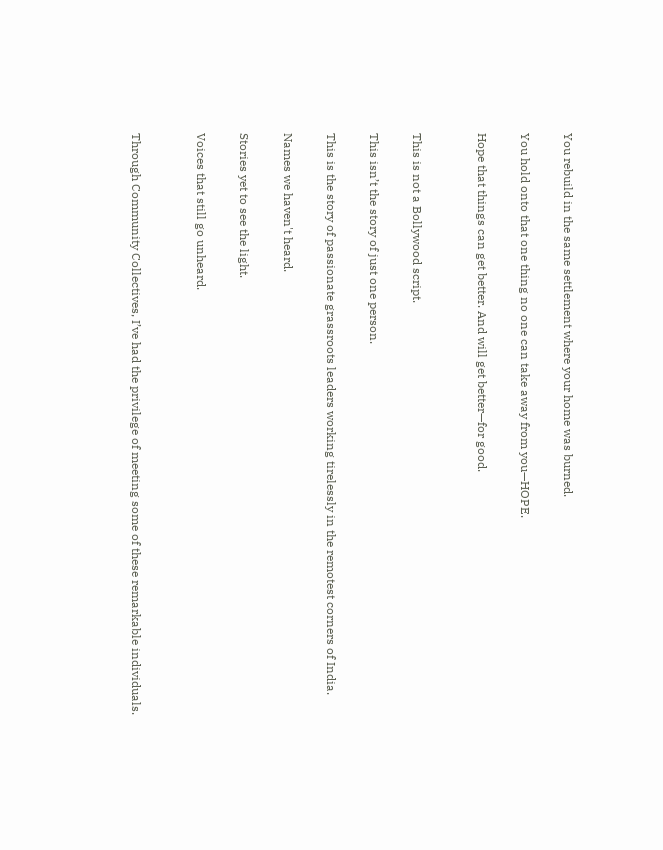You rebuild in the same settlement where your home was burned.

You hold onto that one thing no one can take away from you—HOPE.

Hope that things can get better. And will get better—for good.


This is not a Bollywood script.

This isn’t the story of just one person.

This is the story of passionate grassroots leaders working tirelessly in the remotest corners of India.

Names we haven't heard.

Stories yet to see the light.

Voices that still go unheard.


Through Community Collectives, I’ve had the privilege of meeting some of these remarkable individuals.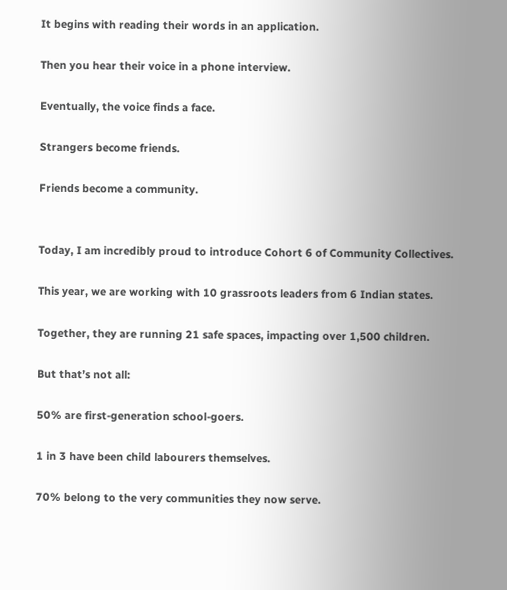It begins with reading their words in an application.

Then you hear their voice in a phone interview.

Eventually, the voice finds a face.

Strangers become friends.

Friends become a community.


Today, I am incredibly proud to introduce Cohort 6 of Community Collectives.

This year, we are working with 10 grassroots leaders from 6 Indian states.

Together, they are running 21 safe spaces, impacting over 1,500 children.

But that’s not all:

50% are first-generation school-goers.

1 in 3 have been child labourers themselves.

70% belong to the very communities they now serve.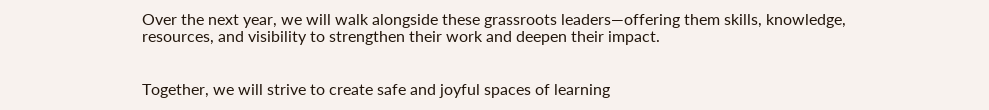Over the next year, we will walk alongside these grassroots leaders—offering them skills, knowledge, resources, and visibility to strengthen their work and deepen their impact.


Together, we will strive to create safe and joyful spaces of learning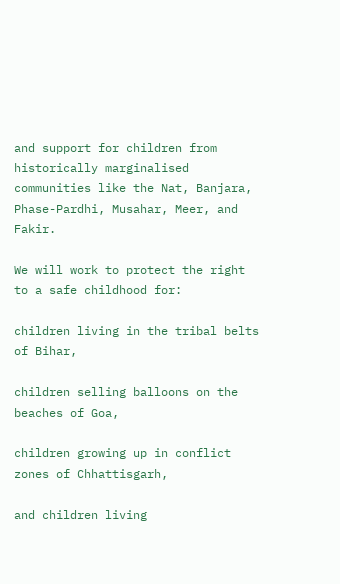and support for children from historically marginalised communities like the Nat, Banjara, Phase-Pardhi, Musahar, Meer, and Fakir.

We will work to protect the right to a safe childhood for:

children living in the tribal belts of Bihar,

children selling balloons on the beaches of Goa,

children growing up in conflict zones of Chhattisgarh,

and children living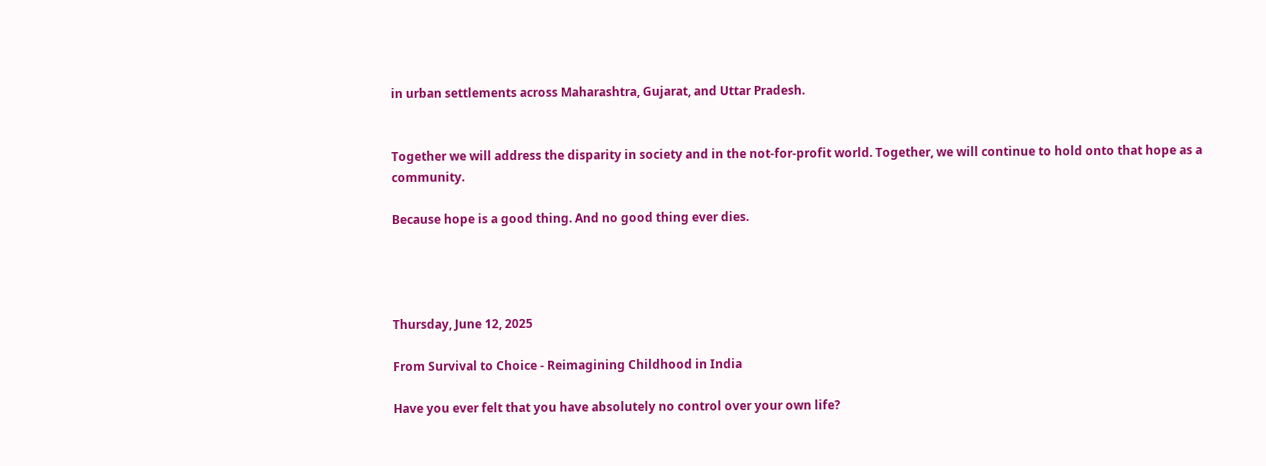in urban settlements across Maharashtra, Gujarat, and Uttar Pradesh.


Together we will address the disparity in society and in the not-for-profit world. Together, we will continue to hold onto that hope as a community.

Because hope is a good thing. And no good thing ever dies.




Thursday, June 12, 2025

From Survival to Choice - Reimagining Childhood in India

Have you ever felt that you have absolutely no control over your own life?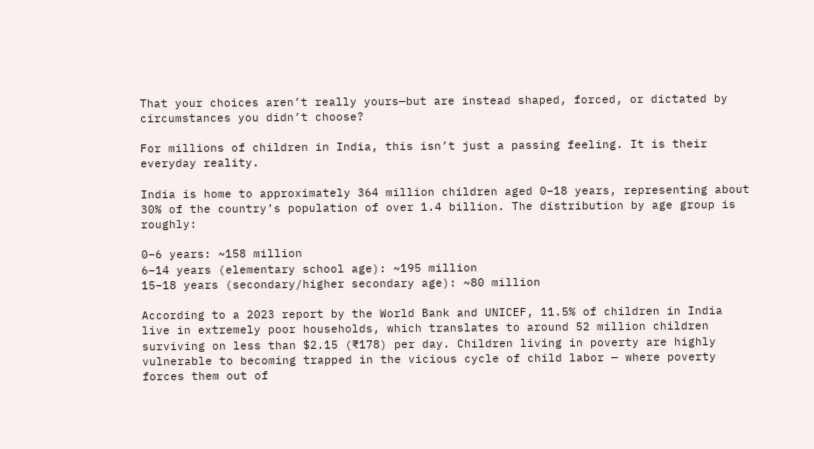That your choices aren’t really yours—but are instead shaped, forced, or dictated by circumstances you didn’t choose?

For millions of children in India, this isn’t just a passing feeling. It is their everyday reality.

India is home to approximately 364 million children aged 0–18 years, representing about 30% of the country’s population of over 1.4 billion. The distribution by age group is roughly:

0–6 years: ~158 million
6–14 years (elementary school age): ~195 million
15–18 years (secondary/higher secondary age): ~80 million

According to a 2023 report by the World Bank and UNICEF, 11.5% of children in India live in extremely poor households, which translates to around 52 million children surviving on less than $2.15 (₹178) per day. Children living in poverty are highly vulnerable to becoming trapped in the vicious cycle of child labor — where poverty forces them out of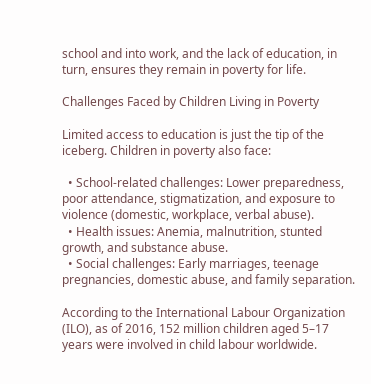school and into work, and the lack of education, in turn, ensures they remain in poverty for life.

Challenges Faced by Children Living in Poverty

Limited access to education is just the tip of the iceberg. Children in poverty also face:

  • School-related challenges: Lower preparedness, poor attendance, stigmatization, and exposure to violence (domestic, workplace, verbal abuse).
  • Health issues: Anemia, malnutrition, stunted growth, and substance abuse.
  • Social challenges: Early marriages, teenage pregnancies, domestic abuse, and family separation.

According to the International Labour Organization (ILO), as of 2016, 152 million children aged 5–17 years were involved in child labour worldwide.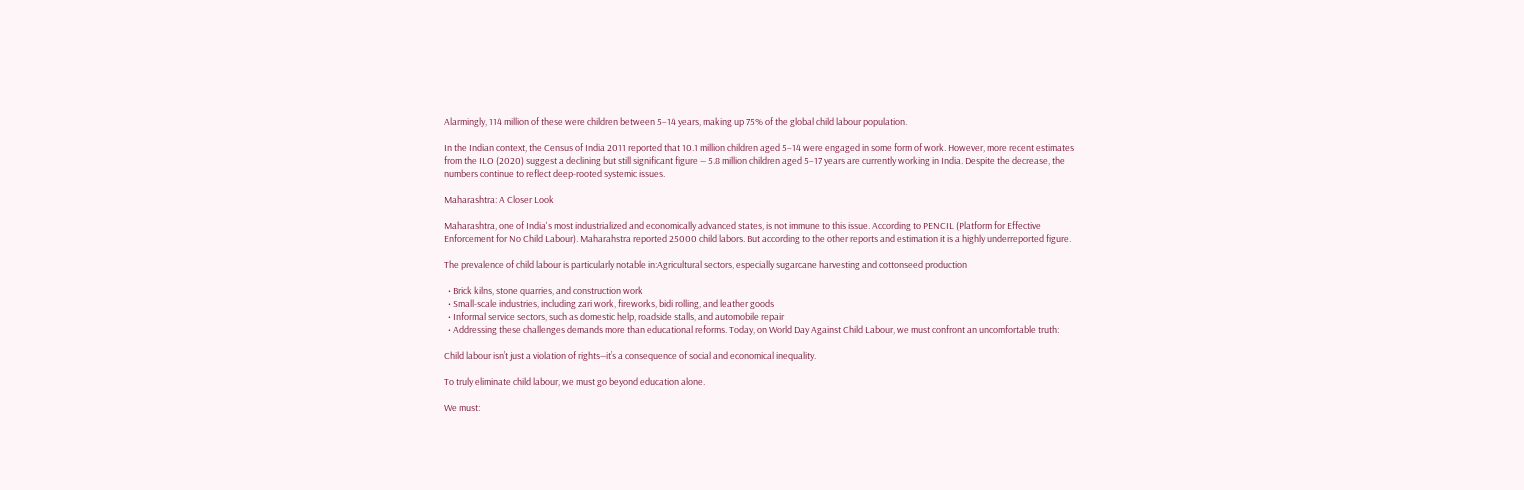Alarmingly, 114 million of these were children between 5–14 years, making up 75% of the global child labour population.

In the Indian context, the Census of India 2011 reported that 10.1 million children aged 5–14 were engaged in some form of work. However, more recent estimates from the ILO (2020) suggest a declining but still significant figure — 5.8 million children aged 5–17 years are currently working in India. Despite the decrease, the numbers continue to reflect deep-rooted systemic issues.

Maharashtra: A Closer Look

Maharashtra, one of India's most industrialized and economically advanced states, is not immune to this issue. According to PENCIL (Platform for Effective Enforcement for No Child Labour). Maharahstra reported 25000 child labors. But according to the other reports and estimation it is a highly underreported figure.

The prevalence of child labour is particularly notable in:Agricultural sectors, especially sugarcane harvesting and cottonseed production

  • Brick kilns, stone quarries, and construction work
  • Small-scale industries, including zari work, fireworks, bidi rolling, and leather goods
  • Informal service sectors, such as domestic help, roadside stalls, and automobile repair
  • Addressing these challenges demands more than educational reforms. Today, on World Day Against Child Labour, we must confront an uncomfortable truth:

Child labour isn’t just a violation of rights—it’s a consequence of social and economical inequality.

To truly eliminate child labour, we must go beyond education alone.

We must: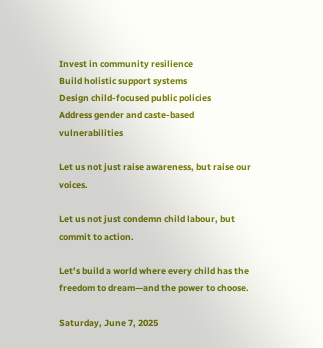Invest in community resilience
Build holistic support systems
Design child-focused public policies
Address gender and caste-based vulnerabilities

Let us not just raise awareness, but raise our voices.

Let us not just condemn child labour, but commit to action.

Let’s build a world where every child has the freedom to dream—and the power to choose.

Saturday, June 7, 2025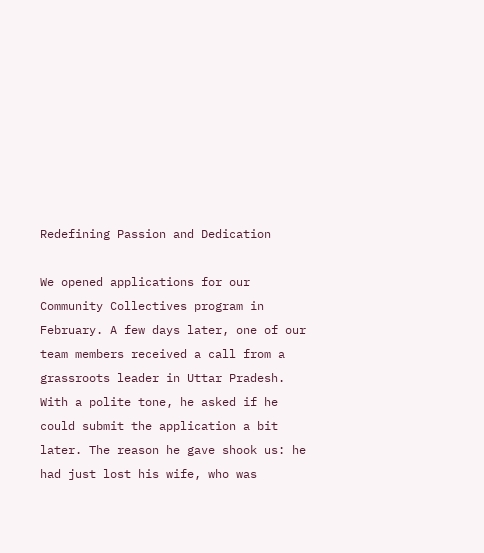Redefining Passion and Dedication

We opened applications for our Community Collectives program in February. A few days later, one of our team members received a call from a grassroots leader in Uttar Pradesh. With a polite tone, he asked if he could submit the application a bit later. The reason he gave shook us: he had just lost his wife, who was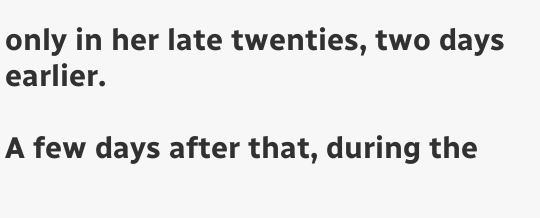only in her late twenties, two days earlier.

A few days after that, during the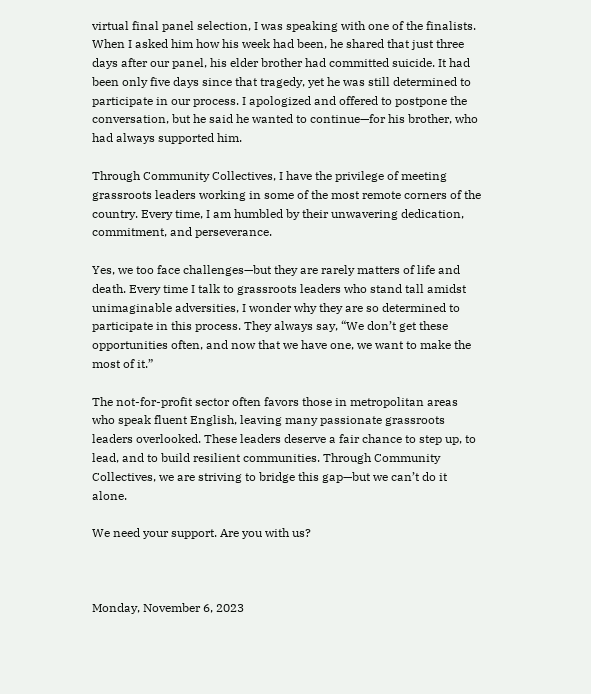virtual final panel selection, I was speaking with one of the finalists. When I asked him how his week had been, he shared that just three days after our panel, his elder brother had committed suicide. It had been only five days since that tragedy, yet he was still determined to participate in our process. I apologized and offered to postpone the conversation, but he said he wanted to continue—for his brother, who had always supported him.

Through Community Collectives, I have the privilege of meeting grassroots leaders working in some of the most remote corners of the country. Every time, I am humbled by their unwavering dedication, commitment, and perseverance.

Yes, we too face challenges—but they are rarely matters of life and death. Every time I talk to grassroots leaders who stand tall amidst unimaginable adversities, I wonder why they are so determined to participate in this process. They always say, “We don’t get these opportunities often, and now that we have one, we want to make the most of it.”

The not-for-profit sector often favors those in metropolitan areas who speak fluent English, leaving many passionate grassroots leaders overlooked. These leaders deserve a fair chance to step up, to lead, and to build resilient communities. Through Community Collectives, we are striving to bridge this gap—but we can’t do it alone.

We need your support. Are you with us?



Monday, November 6, 2023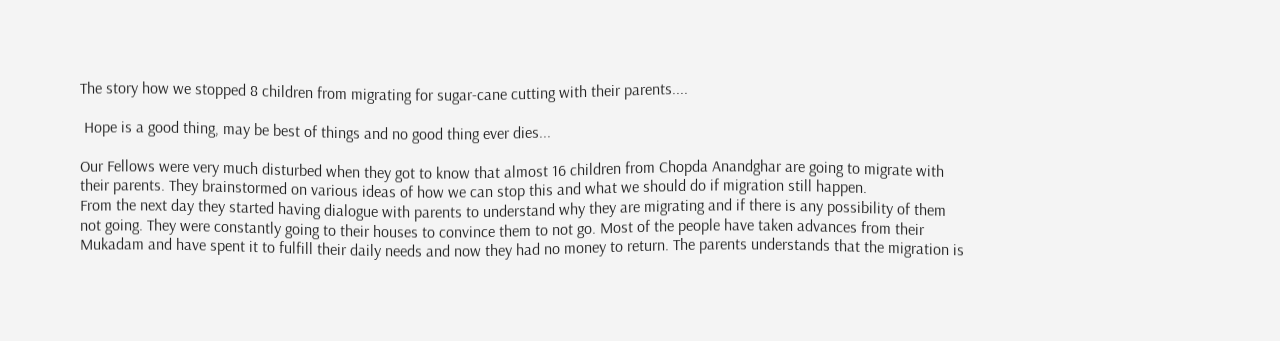The story how we stopped 8 children from migrating for sugar-cane cutting with their parents....

 Hope is a good thing, may be best of things and no good thing ever dies...

Our Fellows were very much disturbed when they got to know that almost 16 children from Chopda Anandghar are going to migrate with their parents. They brainstormed on various ideas of how we can stop this and what we should do if migration still happen.
From the next day they started having dialogue with parents to understand why they are migrating and if there is any possibility of them not going. They were constantly going to their houses to convince them to not go. Most of the people have taken advances from their Mukadam and have spent it to fulfill their daily needs and now they had no money to return. The parents understands that the migration is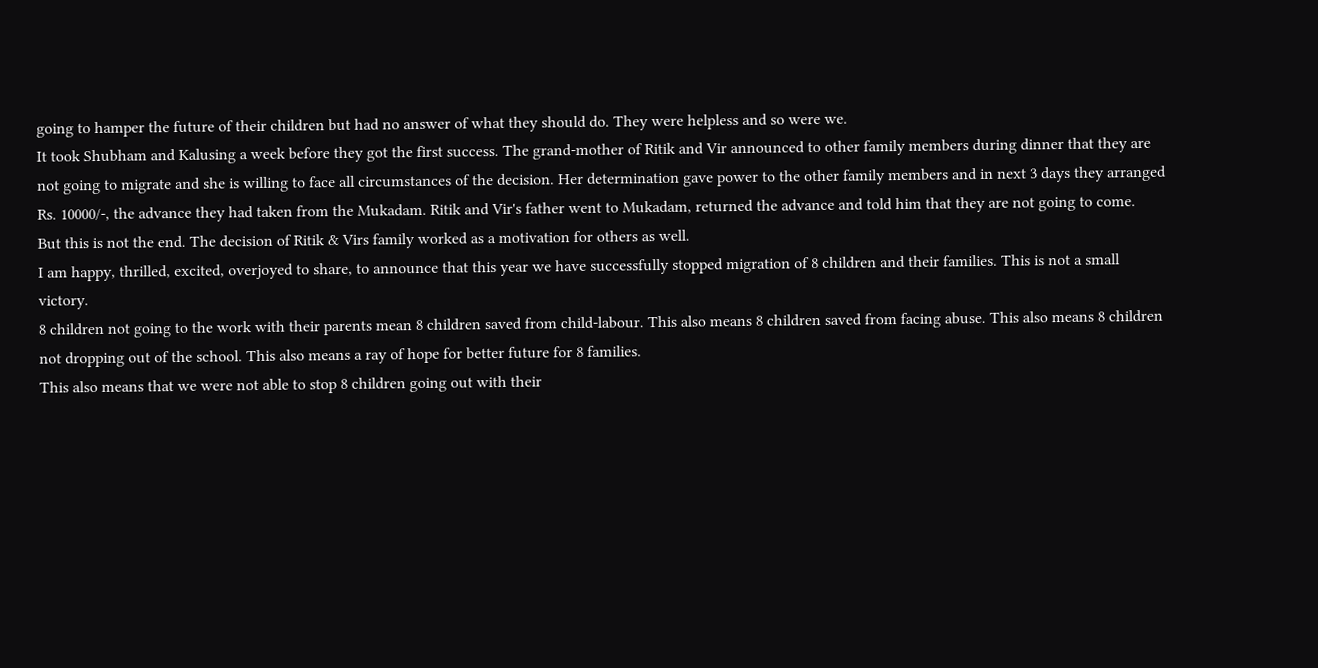going to hamper the future of their children but had no answer of what they should do. They were helpless and so were we.
It took Shubham and Kalusing a week before they got the first success. The grand-mother of Ritik and Vir announced to other family members during dinner that they are not going to migrate and she is willing to face all circumstances of the decision. Her determination gave power to the other family members and in next 3 days they arranged Rs. 10000/-, the advance they had taken from the Mukadam. Ritik and Vir's father went to Mukadam, returned the advance and told him that they are not going to come.
But this is not the end. The decision of Ritik & Virs family worked as a motivation for others as well.
I am happy, thrilled, excited, overjoyed to share, to announce that this year we have successfully stopped migration of 8 children and their families. This is not a small victory.
8 children not going to the work with their parents mean 8 children saved from child-labour. This also means 8 children saved from facing abuse. This also means 8 children not dropping out of the school. This also means a ray of hope for better future for 8 families.
This also means that we were not able to stop 8 children going out with their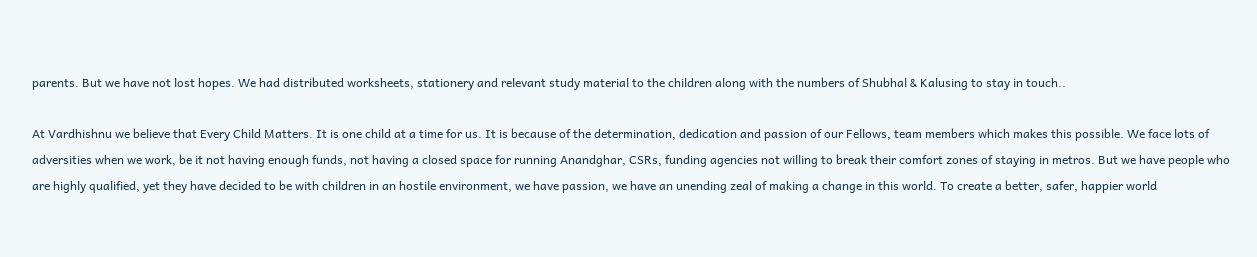parents. But we have not lost hopes. We had distributed worksheets, stationery and relevant study material to the children along with the numbers of Shubhal & Kalusing to stay in touch..

At Vardhishnu we believe that Every Child Matters. It is one child at a time for us. It is because of the determination, dedication and passion of our Fellows, team members which makes this possible. We face lots of adversities when we work, be it not having enough funds, not having a closed space for running Anandghar, CSRs, funding agencies not willing to break their comfort zones of staying in metros. But we have people who are highly qualified, yet they have decided to be with children in an hostile environment, we have passion, we have an unending zeal of making a change in this world. To create a better, safer, happier world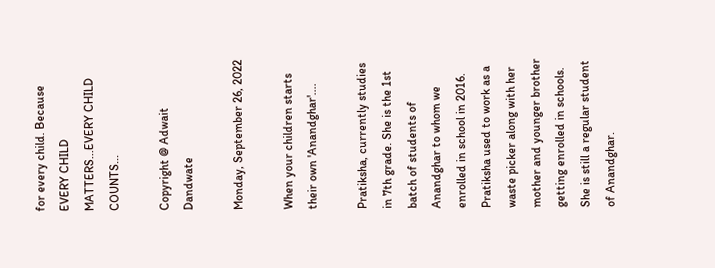for every child. Because EVERY CHILD MATTERS...EVERY CHILD COUNTS...

Copyright @ Adwait Dandwate

Monday, September 26, 2022

When your children starts their own 'Anandghar'....

Pratiksha, currently studies in 7th grade. She is the 1st batch of students of Anandghar to whom we enrolled in school in 2016. Pratiksha used to work as a waste picker along with her mother and younger brother getting enrolled in schools. She is still a regular student of Anandghar.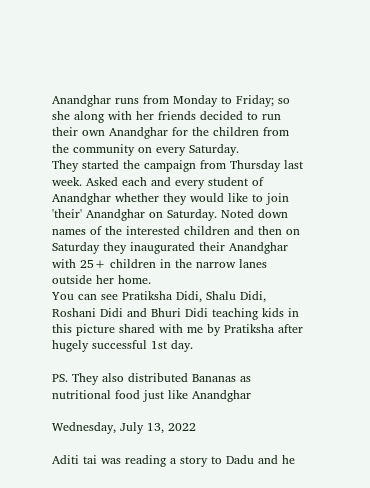Anandghar runs from Monday to Friday; so she along with her friends decided to run their own Anandghar for the children from the community on every Saturday.
They started the campaign from Thursday last week. Asked each and every student of Anandghar whether they would like to join 'their' Anandghar on Saturday. Noted down names of the interested children and then on Saturday they inaugurated their Anandghar with 25+ children in the narrow lanes outside her home.
You can see Pratiksha Didi, Shalu Didi, Roshani Didi and Bhuri Didi teaching kids in this picture shared with me by Pratiksha after hugely successful 1st day.

PS. They also distributed Bananas as nutritional food just like Anandghar

Wednesday, July 13, 2022

Aditi tai was reading a story to Dadu and he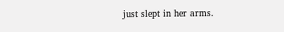just slept in her arms.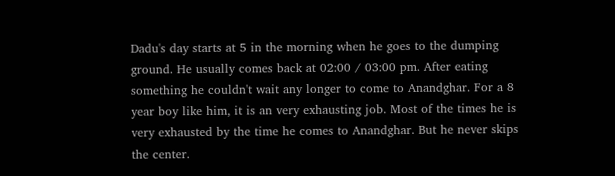Dadu's day starts at 5 in the morning when he goes to the dumping ground. He usually comes back at 02:00 / 03:00 pm. After eating something he couldn't wait any longer to come to Anandghar. For a 8 year boy like him, it is an very exhausting job. Most of the times he is very exhausted by the time he comes to Anandghar. But he never skips the center.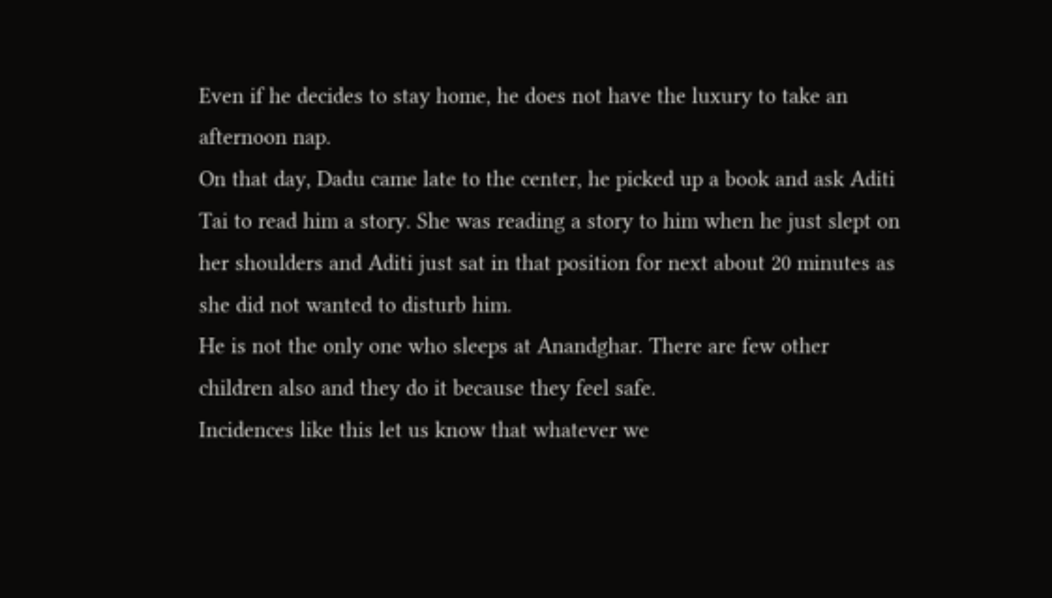Even if he decides to stay home, he does not have the luxury to take an afternoon nap.
On that day, Dadu came late to the center, he picked up a book and ask Aditi Tai to read him a story. She was reading a story to him when he just slept on her shoulders and Aditi just sat in that position for next about 20 minutes as she did not wanted to disturb him.
He is not the only one who sleeps at Anandghar. There are few other children also and they do it because they feel safe.
Incidences like this let us know that whatever we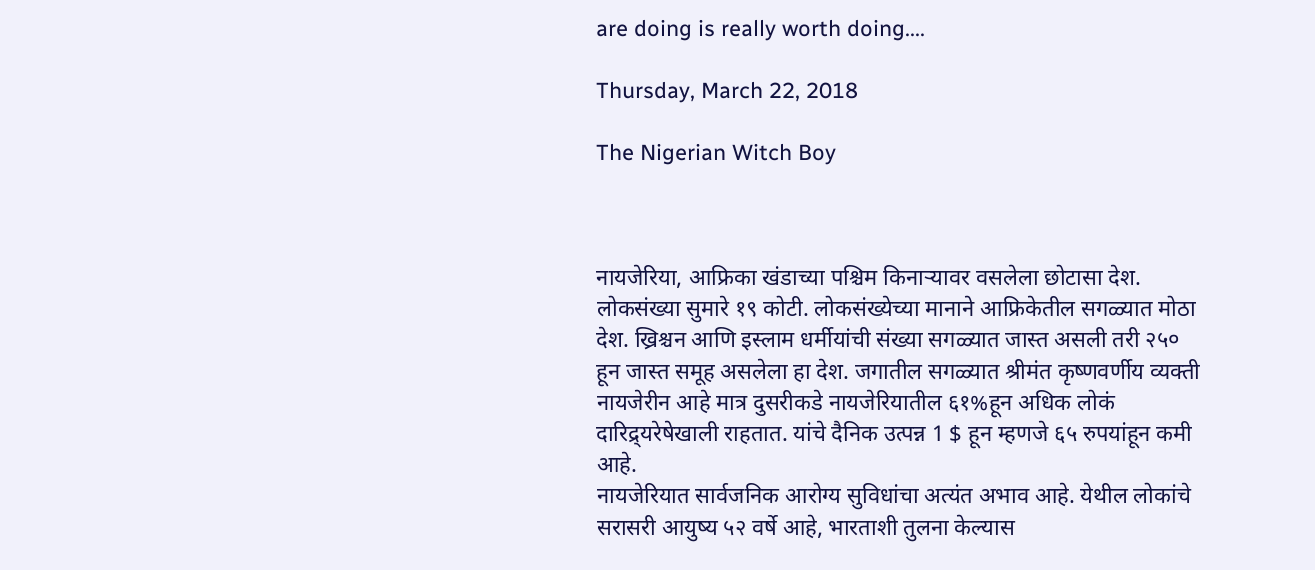are doing is really worth doing....

Thursday, March 22, 2018

The Nigerian Witch Boy



नायजेरिया, आफ्रिका खंडाच्या पश्चिम किनाऱ्यावर वसलेला छोटासा देश. लोकसंख्या सुमारे १९ कोटी. लोकसंख्येच्या मानाने आफ्रिकेतील सगळ्यात मोठा देश. ख्रिश्चन आणि इस्लाम धर्मीयांची संख्या सगळ्यात जास्त असली तरी २५० हून जास्त समूह असलेला हा देश. जगातील सगळ्यात श्रीमंत कृष्णवर्णीय व्यक्ती नायजेरीन आहे मात्र दुसरीकडे नायजेरियातील ६१%हून अधिक लोकं दारिद्र्यरेषेखाली राहतात. यांचे दैनिक उत्पन्न 1 $ हून म्हणजे ६५ रुपयांहून कमी आहे.
नायजेरियात सार्वजनिक आरोग्य सुविधांचा अत्यंत अभाव आहे. येथील लोकांचे सरासरी आयुष्य ५२ वर्षे आहे, भारताशी तुलना केल्यास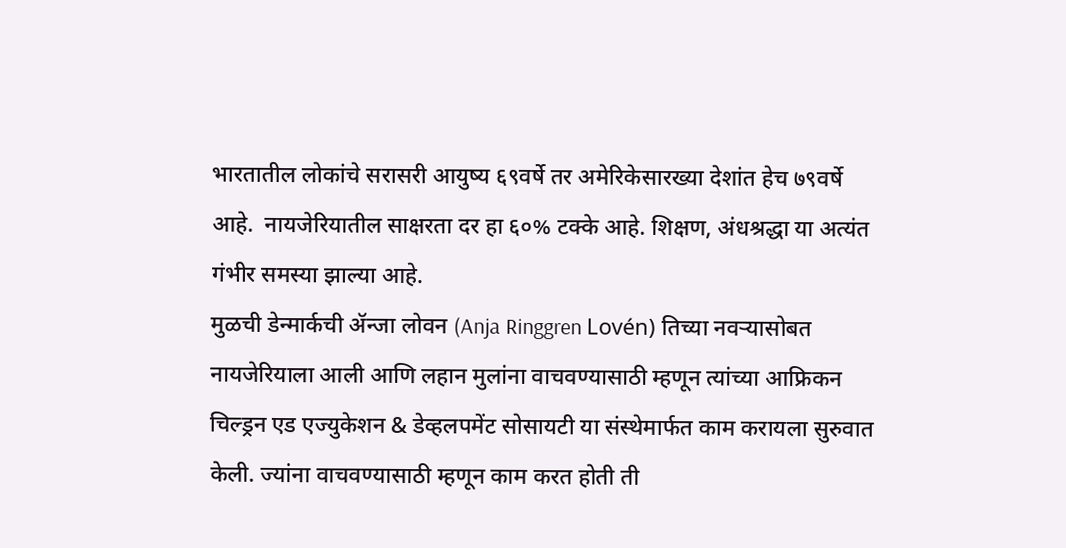भारतातील लोकांचे सरासरी आयुष्य ६९वर्षे तर अमेरिकेसारख्या देशांत हेच ७९वर्षे आहे.  नायजेरियातील साक्षरता दर हा ६०% टक्के आहे. शिक्षण, अंधश्रद्धा या अत्यंत गंभीर समस्या झाल्या आहे.
मुळची डेन्मार्कची ॲन्जा लोवन (Anja Ringgren Lovén) तिच्या नवऱ्यासोबत नायजेरियाला आली आणि लहान मुलांना वाचवण्यासाठी म्हणून त्यांच्या आफ्रिकन चिल्ड्रन एड एज्युकेशन & डेव्हलपमेंट सोसायटी या संस्थेमार्फत काम करायला सुरुवात केली. ज्यांना वाचवण्यासाठी म्हणून काम करत होती ती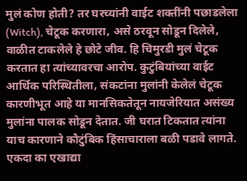मुलं कोण होती? तर घरच्यांनी वाईट शक्तींनी पछाडलेला (Witch), चेटूक करणारा, असे ठरवून सोडून दिलेले, वाळीत टाकलेले हे छोटे जीव. हि चिमुरडी मुलं चेटूक करतात हा त्यांच्यावरचा आरोप. कुटुंबियांच्या वाईट आर्थिक परिस्थितीला, संकटांना मुलांनी केलेलं चेटूक कारणीभूत आहे या मानसिकतेतून नायजेरियात असंख्य मुलांना पालक सोडून देतात. जी घरात टिकतात त्यांना याच कारणाने कौटुंबिक हिंसाचाराला बळी पडावे लागते.
एकदा का एखाद्या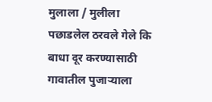मुलाला / मुलीला पछाडलेल ठरवले गेले कि बाधा दूर करण्यासाठी गावातील पुजाऱ्याला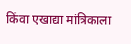किंवा एखाद्या मांत्रिकाला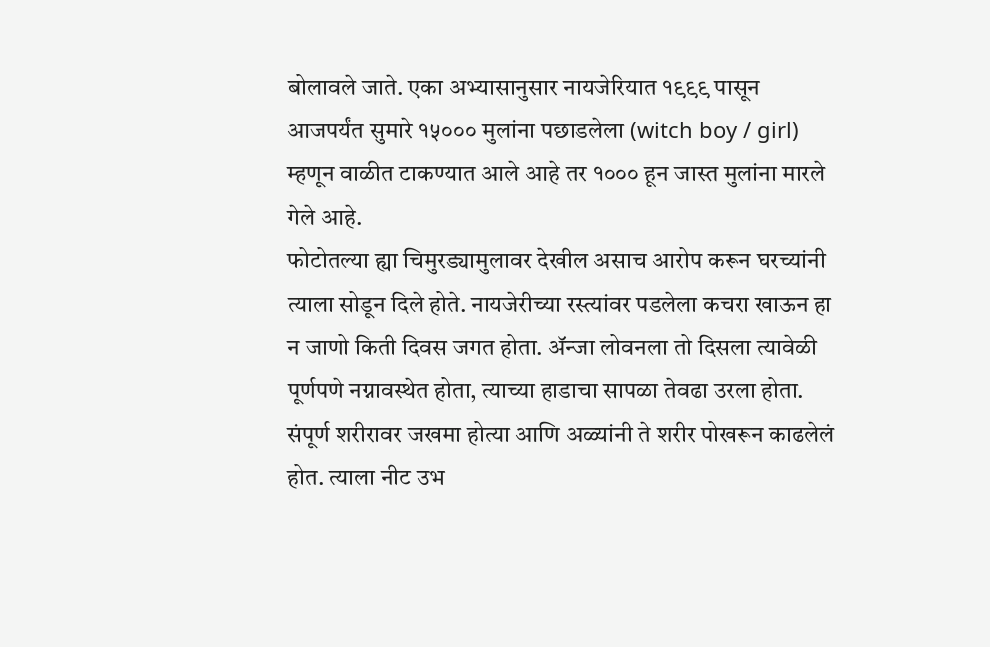बोलावले जाते. एका अभ्यासानुसार नायजेरियात १९९९ पासून आजपर्यंत सुमारे १५००० मुलांना पछाडलेला (witch boy / girl) म्हणून वाळीत टाकण्यात आले आहे तर १००० हून जास्त मुलांना मारले गेले आहे.
फोटोतल्या ह्या चिमुरड्यामुलावर देखील असाच आरोप करून घरच्यांनी त्याला सोडून दिले होते. नायजेरीच्या रस्त्यांवर पडलेला कचरा खाऊन हा न जाणो किती दिवस जगत होता. ॲन्जा लोवनला तो दिसला त्यावेळी पूर्णपणे नग्नावस्थेत होता, त्याच्या हाडाचा सापळा तेवढा उरला होता. संपूर्ण शरीरावर जखमा होत्या आणि अळ्यांनी ते शरीर पोखरून काढलेलं होत. त्याला नीट उभ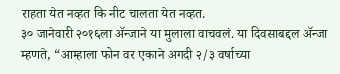राहता येत नव्हत कि नीट चालता येत नव्हत.
३० जानेवारी २०१६ला ॲन्जाने या मुलाला वाचवलं. या दिवसाबद्दल ॲन्जा म्हणते, “आम्हाला फोन वर एकाने अगदी २/३ वर्षाच्या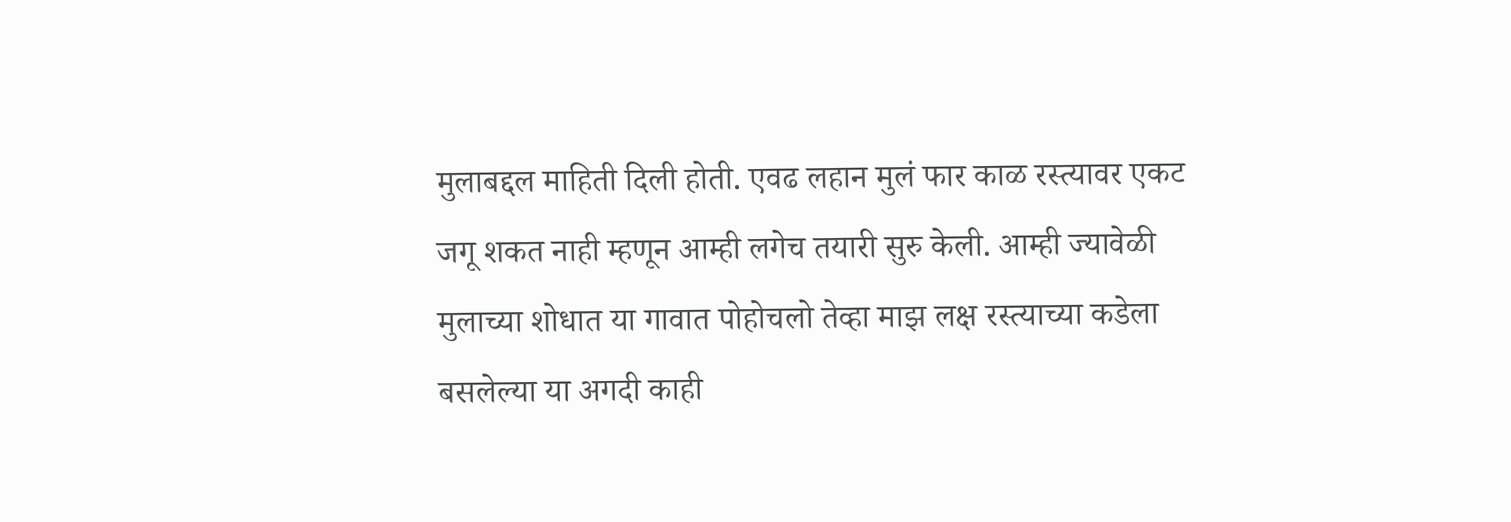मुलाबद्दल माहिती दिली होती. एवढ लहान मुलं फार काळ रस्त्यावर एकट जगू शकत नाही म्हणून आम्ही लगेच तयारी सुरु केली. आम्ही ज्यावेळी मुलाच्या शोधात या गावात पोहोचलो तेव्हा माझ लक्ष रस्त्याच्या कडेला बसलेल्या या अगदी काही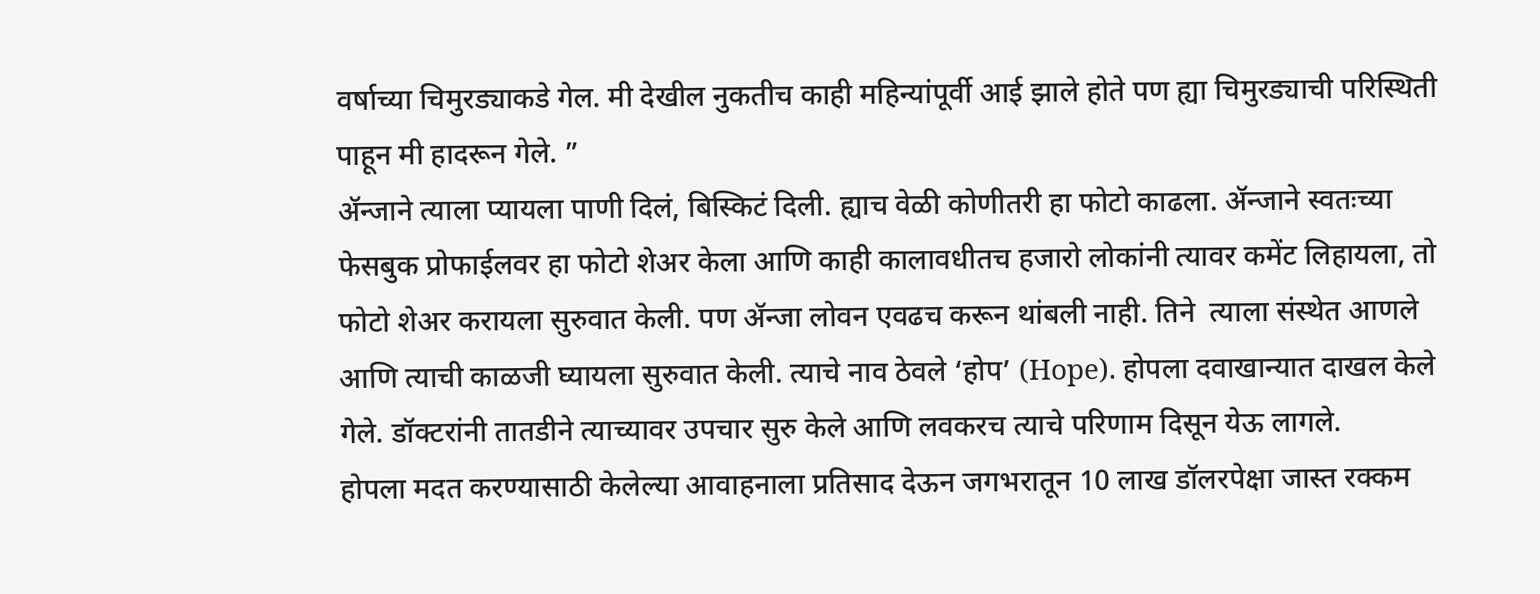वर्षाच्या चिमुरड्याकडे गेल. मी देखील नुकतीच काही महिन्यांपूर्वी आई झाले होते पण ह्या चिमुरड्याची परिस्थिती पाहून मी हादरून गेले. ”
ॲन्जाने त्याला प्यायला पाणी दिलं, बिस्किटं दिली. ह्याच वेळी कोणीतरी हा फोटो काढला. ॲन्जाने स्वतःच्या फेसबुक प्रोफाईलवर हा फोटो शेअर केला आणि काही कालावधीतच हजारो लोकांनी त्यावर कमेंट लिहायला, तो फोटो शेअर करायला सुरुवात केली. पण ॲन्जा लोवन एवढच करून थांबली नाही. तिने  त्याला संस्थेत आणले आणि त्याची काळजी घ्यायला सुरुवात केली. त्याचे नाव ठेवले ‘होप’ (Hope). होपला दवाखान्यात दाखल केले गेले. डॉक्टरांनी तातडीने त्याच्यावर उपचार सुरु केले आणि लवकरच त्याचे परिणाम दिसून येऊ लागले.
होपला मदत करण्यासाठी केलेल्या आवाहनाला प्रतिसाद देऊन जगभरातून 10 लाख डॉलरपेक्षा जास्त रक्कम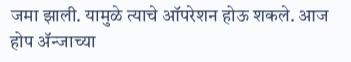जमा झाली. यामुळे त्याचे ऑपरेशन होऊ शकले. आज होप ॲन्जाच्या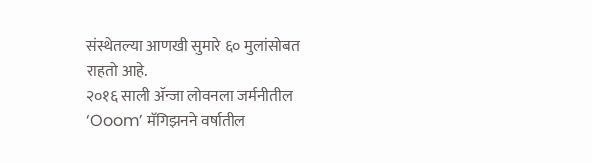संस्थेतल्या आणखी सुमारे ६० मुलांसोबत राहतो आहे.
२०१६ साली ॲन्जा लोवनला जर्मनीतील ‘Ooom’ मॅगिझनने वर्षातील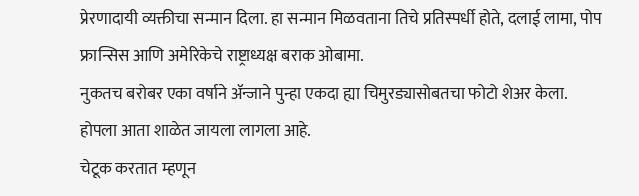प्रेरणादायी व्यक्तीचा सन्मान दिला. हा सन्मान मिळवताना तिचे प्रतिस्पर्धी होते, दलाई लामा, पोप फ्रान्सिस आणि अमेरिकेचे राष्ट्राध्यक्ष बराक ओबामा.
नुकतच बरोबर एका वर्षाने ॲन्जाने पुन्हा एकदा ह्या चिमुरड्यासोबतचा फोटो शेअर केला. होपला आता शाळेत जायला लागला आहे.
चेटूक करतात म्हणून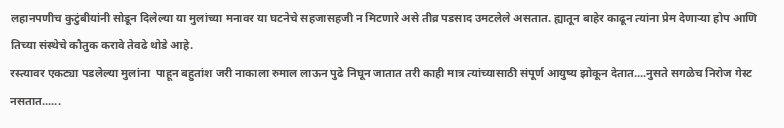लहानपणीच कुटुंबीयांनी सोडून दिलेल्या या मुलांच्या मनावर या घटनेचे सहजासहजी न मिटणारे असे तीव्र पडसाद उमटलेले असतात. ह्यातून बाहेर काढून त्यांना प्रेम देणाऱ्या होप आणि तिच्या संस्थेचे कौतुक करावे तेवढे थोडे आहे.
रस्त्यावर एकट्या पडलेल्या मुलांना  पाहून बहुतांश जरी नाकाला रुमाल लाऊन पुढे निघून जातात तरी काही मात्र त्यांच्यासाठी संपूर्ण आयुष्य झोकून देतात....नुसते सगळेच निरोज गेस्ट नसतात......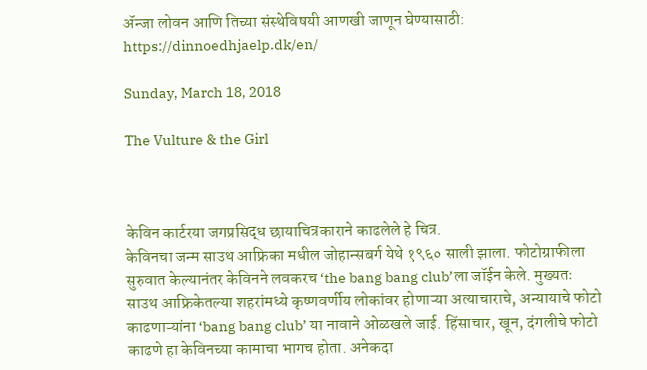ॲन्जा लोवन आणि तिच्या संस्थेविषयी आणखी जाणून घेण्यासाठी: https://dinnoedhjaelp.dk/en/

Sunday, March 18, 2018

The Vulture & the Girl



केविन कार्टरया जगप्रसिद्ध छायाचित्रकाराने काढलेले हे चित्र.
केविनचा जन्म साउथ आफ्रिका मधील जोहान्सबर्ग येथे १९६० साली झाला. फोटोग्राफीला सुरुवात केल्यानंतर केविनने लवकरच ‘the bang bang club’ला जॉईन केले. मुख्यतः साउथ आफ्रिकेतल्या शहरांमध्ये कृष्णवर्णीय लोकांवर होणाऱ्या अत्याचाराचे, अन्यायाचे फोटो काढणाऱ्यांना ‘bang bang club’ या नावाने ओळखले जाई. हिंसाचार, खून, दंगलीचे फोटो काढणे हा केविनच्या कामाचा भागच होता. अनेकदा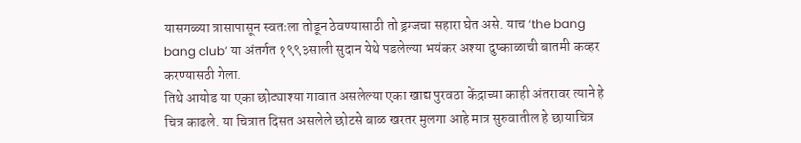यासगळ्या त्रासापासून स्वतःला तोडून ठेवण्यासाठी तो ड्रग्जचा सहारा घेत असे. याच ‘the bang bang club’ या अंतर्गत १९९३साली सुदान येथे पडलेल्या भयंकर अश्या दुष्काळाची बातमी कव्हर करण्यासठी गेला.
तिथे आयोड या एका छोट्याश्या गावात असलेल्या एका खाद्य पुरवठा केंद्राच्या काही अंतरावर त्याने हे चित्र काढले. या चित्रात दिसत असलेले छोटसे बाळ खरतर मुलगा आहे मात्र सुरुवातील हे छायाचित्र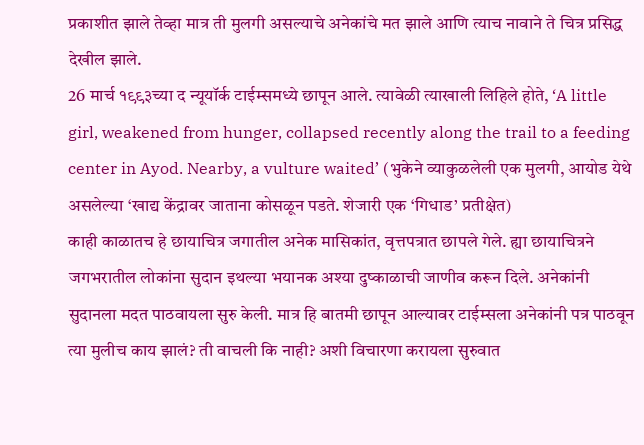प्रकाशीत झाले तेव्हा मात्र ती मुलगी असल्याचे अनेकांचे मत झाले आणि त्याच नावाने ते चित्र प्रसिद्ध देखील झाले.
26 मार्च १९९३च्या द न्यूयॉर्क टाईम्समध्ये छापून आले. त्यावेळी त्याखाली लिहिले होते, ‘A little girl, weakened from hunger, collapsed recently along the trail to a feeding center in Ayod. Nearby, a vulture waited’ (भुकेने व्याकुळलेली एक मुलगी, आयोड येथे असलेल्या ‘खाद्य केंद्रावर जाताना कोसळून पडते. शेजारी एक ‘गिधाड’ प्रतीक्षेत)
काही काळातच हे छायाचित्र जगातील अनेक मासिकांत, वृत्तपत्रात छापले गेले. ह्या छायाचित्रने जगभरातील लोकांना सुदान इथल्या भयानक अश्या दुष्काळाची जाणीव करून दिले. अनेकांनी सुदानला मदत पाठवायला सुरु केली. मात्र हि बातमी छापून आल्यावर टाईम्सला अनेकांनी पत्र पाठवून त्या मुलीच काय झालं? ती वाचली कि नाही? अशी विचारणा करायला सुरुवात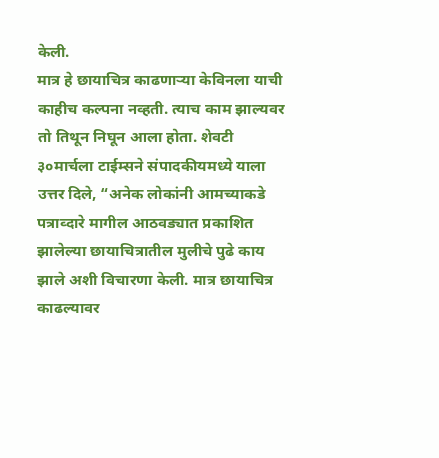केली.
मात्र हे छायाचित्र काढणाऱ्या केविनला याची काहीच कल्पना नव्हती. त्याच काम झाल्यवर तो तिथून निघून आला होता. शेवटी ३०मार्चला टाईम्सने संपादकीयमध्ये याला उत्तर दिले, “अनेक लोकांनी आमच्याकडे पत्राव्दारे मागील आठवड्यात प्रकाशित झालेल्या छायाचित्रातील मुलीचे पुढे काय झाले अशी विचारणा केली. मात्र छायाचित्र काढल्यावर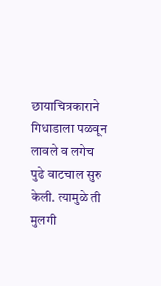छायाचित्रकाराने गिधाडाला पळवून लावले व लगेच पुढे वाटचाल सुरु केली. त्यामुळे ती मुलगी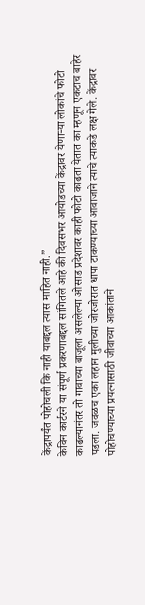केंद्रापर्यंत पोहोचली कि नाही याबद्दल त्यास माहित नाही.”
केविन कार्टरने या संपूर्ण प्रकरणाबद्दल सांगितले आहे की दिवसभर आयोडच्या केंद्रावर येणाऱ्या लोकांचे फोटो काढल्यानंतर तो गावाच्या बाजूला असलेल्या ओसाड प्रदेशावर काही फोटो काढता येतात का म्हणून एकटाच बाहेर पडला. जवळच एका लहान मुलीच्या जोरजोरात धापा टाकण्याच्या आवाजाने त्याचे त्याकडे लक्ष गेले. केंद्रावर पोहोचण्याच्या प्रयत्नासाठी जीवाच्या आकांताने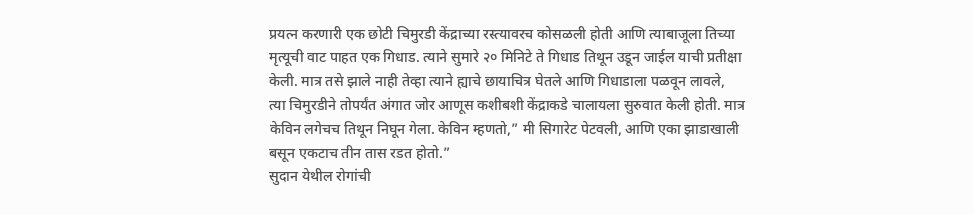प्रयत्न करणारी एक छोटी चिमुरडी केंद्राच्या रस्त्यावरच कोसळली होती आणि त्याबाजूला तिच्या मृत्यूची वाट पाहत एक गिधाड. त्याने सुमारे २० मिनिटे ते गिधाड तिथून उडून जाईल याची प्रतीक्षा केली. मात्र तसे झाले नाही तेव्हा त्याने ह्याचे छायाचित्र घेतले आणि गिधाडाला पळवून लावले,  त्या चिमुरडीने तोपर्यंत अंगात जोर आणूस कशीबशी केंद्राकडे चालायला सुरुवात केली होती. मात्र केविन लगेचच तिथून निघून गेला. केविन म्हणतो,” मी सिगारेट पेटवली, आणि एका झाडाखाली बसून एकटाच तीन तास रडत होतो.”
सुदान येथील रोगांची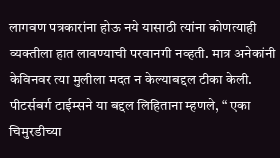लागवण पत्रकारांना होऊ नये यासाठी त्यांना कोणत्याही व्यक्तीला हात लावण्याची परवानगी नव्हती. मात्र अनेकांनी केविनवर त्या मुलीला मदत न केल्याबद्दल टीका केली. पीटर्सबर्ग टाईम्सने या बद्दल लिहिताना म्हणले, “ एका चिमुरडीच्या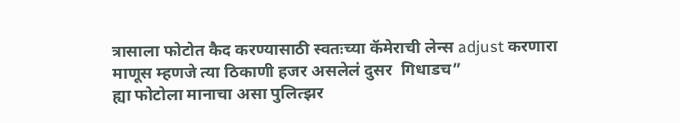त्रासाला फोटोत कैद करण्यासाठी स्वतःच्या कॅमेराची लेन्स adjust करणारा माणूस म्हणजे त्या ठिकाणी हजर असलेलं दुसर  गिधाडच”
ह्या फोटोला मानाचा असा पुलित्झर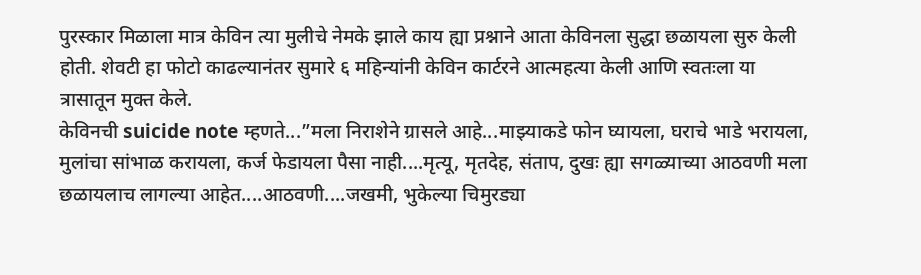पुरस्कार मिळाला मात्र केविन त्या मुलीचे नेमके झाले काय ह्या प्रश्नाने आता केविनला सुद्धा छळायला सुरु केली होती. शेवटी हा फोटो काढल्यानंतर सुमारे ६ महिन्यांनी केविन कार्टरने आत्महत्या केली आणि स्वतःला या त्रासातून मुक्त केले.
केविनची suicide note म्हणते...”मला निराशेने ग्रासले आहे...माझ्याकडे फोन घ्यायला, घराचे भाडे भरायला, मुलांचा सांभाळ करायला, कर्ज फेडायला पैसा नाही....मृत्यू, मृतदेह, संताप, दुखः ह्या सगळ्याच्या आठवणी मला छळायलाच लागल्या आहेत....आठवणी....जखमी, भुकेल्या चिमुरड्या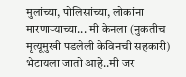मुलांच्या, पोलिसांच्या, लोकांना मारणाऱ्याच्या... मी केनला (नुकतीच मृत्यूमुखी पडलेली केविनची सहकारी) भेटायला जातो आहे..मी जर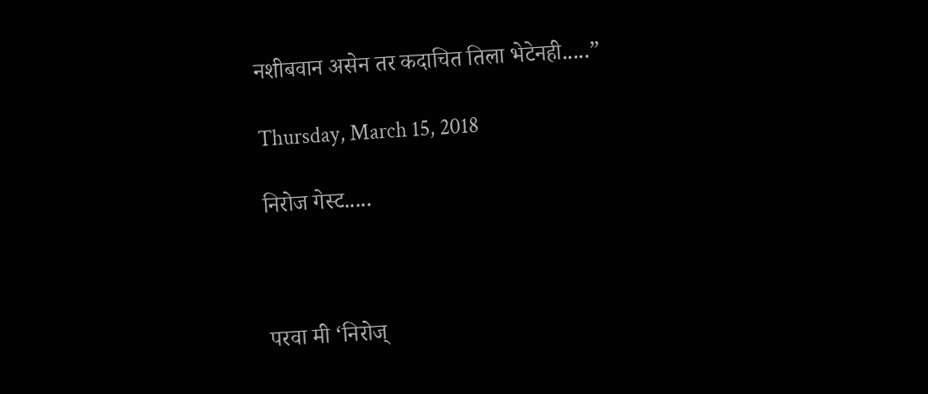नशीबवान असेन तर कदाचित तिला भेटेनही.....”

Thursday, March 15, 2018

निरोज गेस्ट.....



परवा मी ‘निरोज्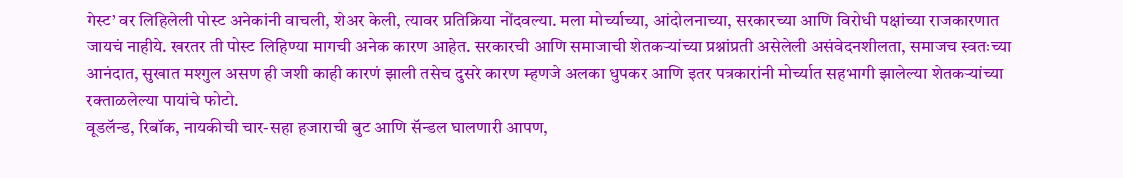गेस्ट’ वर लिहिलेली पोस्ट अनेकांनी वाचली, शेअर केली, त्यावर प्रतिक्रिया नोंदवल्या. मला मोर्च्याच्या, आंदोलनाच्या, सरकारच्या आणि विरोधी पक्षांच्या राजकारणात जायचं नाहीये. खरतर ती पोस्ट लिहिण्या मागची अनेक कारण आहेत. सरकारची आणि समाजाची शेतकऱ्यांच्या प्रश्नांप्रती असेलेली असंवेदनशीलता, समाजच स्वतःच्या आनंदात, सुखात मश्गुल असण ही जशी काही कारणं झाली तसेच दुसरे कारण म्हणजे अलका धुपकर आणि इतर पत्रकारांनी मोर्च्यात सहभागी झालेल्या शेतकऱ्यांच्या रक्ताळलेल्या पायांचे फोटो.
वूडलॅन्ड, रिबॉक, नायकीची चार-सहा हजाराची बुट आणि सॅन्डल घालणारी आपण,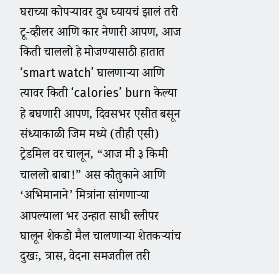घराच्या कोपऱ्यावर दुध घ्यायचं झालं तरी टू-व्हीलर आणि कार नेणारी आपण, आज किती चाललो हे मोजण्यासाठी हातात ‘smart watch’ घालणाऱ्या आणि त्यावर किती ‘calories’ burn केल्या हे बघणारी आपण, दिवसभर एसीत बसून संध्याकाळी जिम मध्ये (तीही एसी) ट्रेडमिल वर चालून, “आज मी ३ किमी चाललो बाबा!” अस कौतुकाने आणि ‘अभिमानाने’ मित्रांना सांगणाऱ्या आपल्याला भर उन्हात साधी स्लीपर घालून शेकडो मैल चालणाऱ्या शेतकऱ्यांच दुखः, त्रास, वेदना समजतील तरी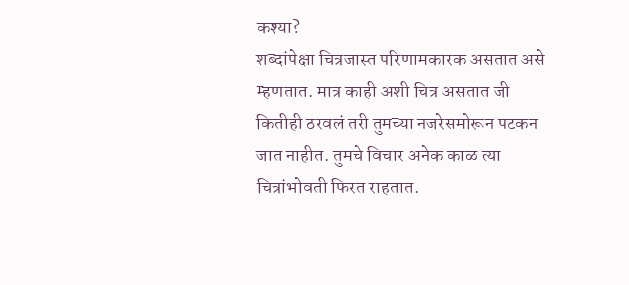कश्या?
शब्दांपेक्षा चित्रजास्त परिणामकारक असतात असे म्हणतात. मात्र काही अशी चित्र असतात जी कितीही ठरवलं तरी तुमच्या नजरेसमोरून पटकन जात नाहीत. तुमचे विचार अनेक काळ त्या चित्रांभोवती फिरत राहतात.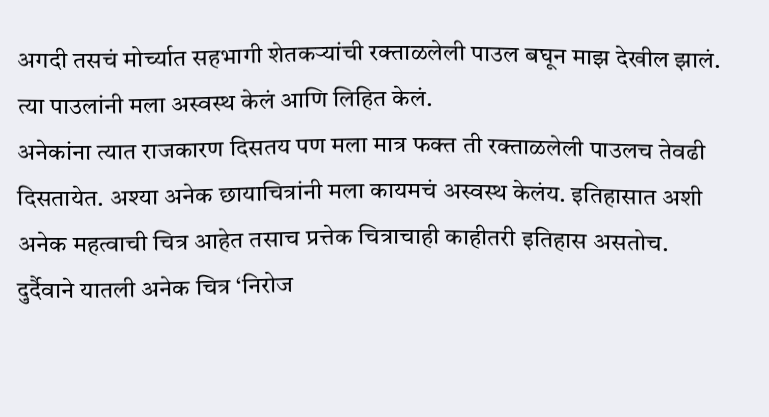अगदी तसचं मोर्च्यात सहभागी शेतकऱ्यांची रक्ताळलेली पाउल बघून माझ देखील झालं. त्या पाउलांनी मला अस्वस्थ केलं आणि लिहित केलं.
अनेकांना त्यात राजकारण दिसतय पण मला मात्र फक्त ती रक्ताळलेली पाउलच तेवढी दिसतायेत. अश्या अनेक छायाचित्रांनी मला कायमचं अस्वस्थ केलंय. इतिहासात अशी अनेक महत्वाची चित्र आहेत तसाच प्रत्तेक चित्राचाही काहीतरी इतिहास असतोच. दुर्दैवाने यातली अनेक चित्र ‘निरोज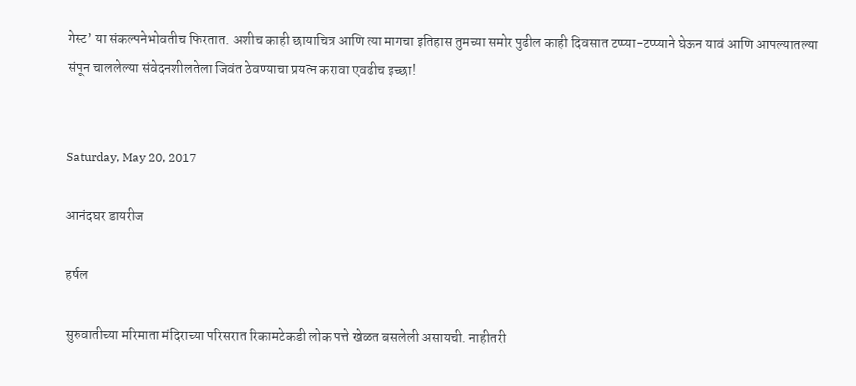गेस्ट’ या संकल्पनेभोवतीच फिरतात. अशीच काही छायाचित्र आणि त्या मागचा इतिहास तुमच्या समोर पुढील काही दिवसात टप्प्या-टप्प्याने घेऊन यावं आणि आपल्यातल्या संपून चाललेल्या संवेदनशीलतेला जिवंत ठेवण्याचा प्रयत्न करावा एवढीच इच्छा!


Saturday, May 20, 2017

आनंदघर डायरीज

हर्षल

सुरुवातीच्या मरिमाता मंदिराच्या परिसरात रिकामटेकडी लोक पत्ते खेळत बसलेली असायची. नाहीतरी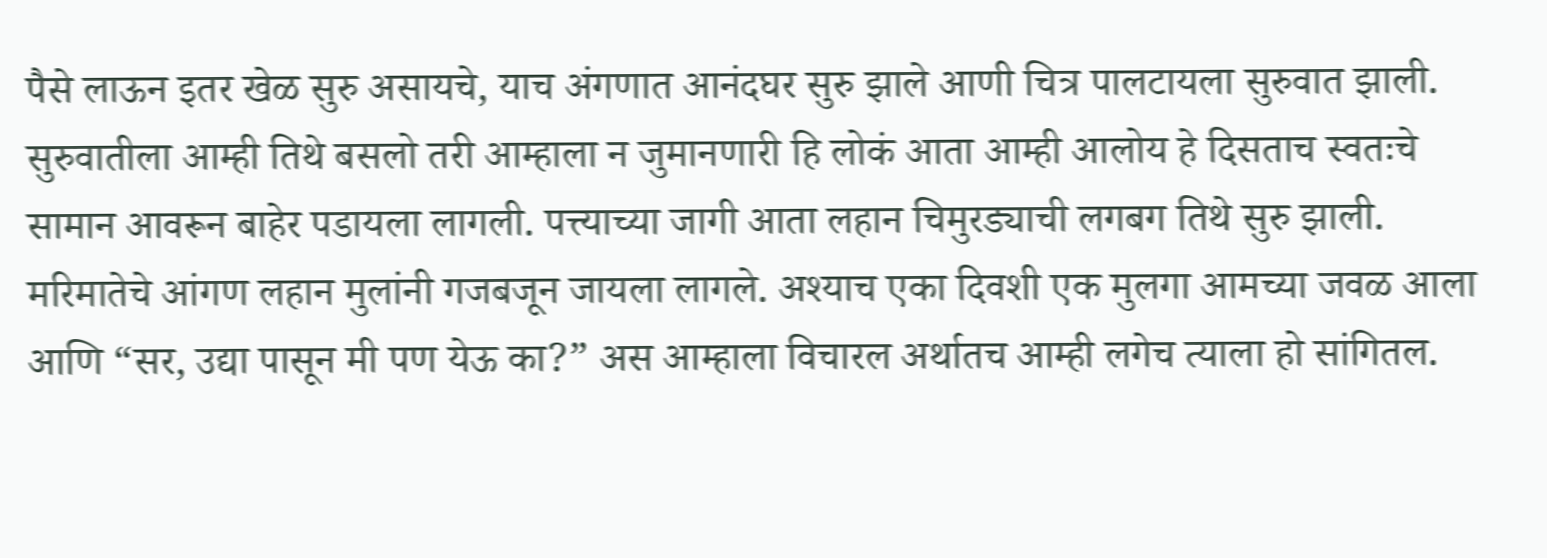पैसे लाऊन इतर खेळ सुरु असायचे, याच अंगणात आनंदघर सुरु झाले आणी चित्र पालटायला सुरुवात झाली. सुरुवातीला आम्ही तिथे बसलो तरी आम्हाला न जुमानणारी हि लोकं आता आम्ही आलोय हे दिसताच स्वतःचे सामान आवरून बाहेर पडायला लागली. पत्त्याच्या जागी आता लहान चिमुरड्याची लगबग तिथे सुरु झाली. मरिमातेचे आंगण लहान मुलांनी गजबजून जायला लागले. अश्याच एका दिवशी एक मुलगा आमच्या जवळ आला आणि “सर, उद्या पासून मी पण येऊ का?” अस आम्हाला विचारल अर्थातच आम्ही लगेच त्याला हो सांगितल.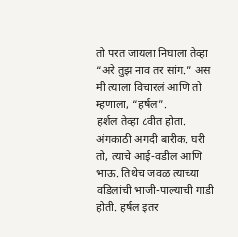तो परत जायला निघाला तेव्हा “अरे तुझ नाव तर सांग.” अस मी त्याला विचारलं आणि तो म्हणाला, “हर्षल”.
हर्शल तेव्हा ८वीत होता. अंगकाठी अगदी बारीक. घरी तो, त्याचे आई-वडील आणि भाऊ. तिथेच जवळ त्याच्या वडिलांची भाजी-पाल्याची गाडी होती. हर्षल इतर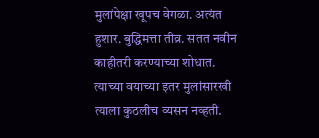मुलांपेक्षा खूपच वेगळा. अत्यंत हुशार. बुद्धिमत्ता तीव्र. सतत नवीन काहीतरी करण्याच्या शोधात. त्याच्या वयाच्या इतर मुलांसारखी त्याला कुठलीच व्यसन नव्हती.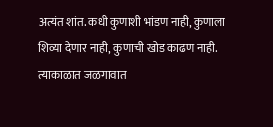अत्यंत शांत. कधी कुणाशी भांडण नाही, कुणाला शिव्या देणार नाही, कुणाची खोड काढण नाही.
त्याकाळात जळगावात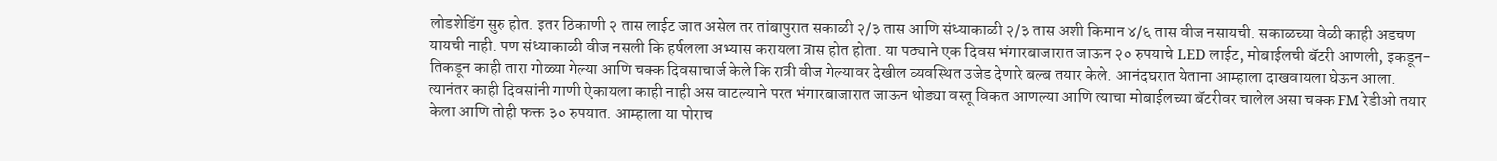लोडशेडिंग सुरु होत. इतर ठिकाणी २ तास लाईट जात असेल तर तांबापुरात सकाळी २/३ तास आणि संध्याकाळी २/३ तास अशी किमान ४/६ तास वीज नसायची. सकाळच्या वेळी काही अडचण यायची नाही. पण संध्याकाळी वीज नसली कि हर्षलला अभ्यास करायला त्रास होत होता. या पठ्याने एक दिवस भंगारबाजारात जाऊन २० रुपयाचे LED लाईट, मोबाईलची बॅटरी आणली, इकडून-तिकडून काही तारा गोळ्या गेल्या आणि चक्क दिवसाचार्ज केले कि रात्री वीज गेल्यावर देखील व्यवस्थित उजेड देणारे बल्ब तयार केले. आनंदघरात येताना आम्हाला दाखवायला घेऊन आला.
त्यानंतर काही दिवसांनी गाणी ऐकायला काही नाही अस वाटल्याने परत भंगारबाजारात जाऊन थोड्या वस्तू विकत आणल्या आणि त्याचा मोबाईलच्या बॅटरीवर चालेल असा चक्क FM रेडीओ तयार केला आणि तोही फक्त ३० रुपयात. आम्हाला या पोराच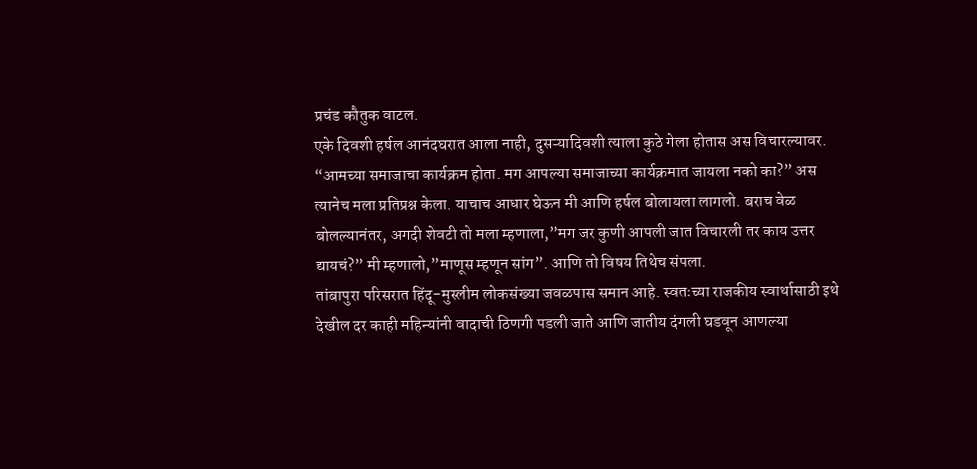प्रचंड कौतुक वाटल.
एके दिवशी हर्षल आनंदघरात आला नाही, दुसऱ्यादिवशी त्याला कुठे गेला होतास अस विचारल्यावर. “आमच्या समाजाचा कार्यक्रम होता. मग आपल्या समाजाच्या कार्यक्रमात जायला नको का?” अस त्यानेच मला प्रतिप्रश्न केला. याचाच आधार घेऊन मी आणि हर्षल बोलायला लागलो. बराच वेळ बोलल्यानंतर, अगदी शेवटी तो मला म्हणाला,”मग जर कुणी आपली जात विचारली तर काय उत्तर द्यायचं?” मी म्हणालो,”माणूस म्हणून सांग”. आणि तो विषय तिथेच संपला.
तांबापुरा परिसरात हिंदू-मुस्लीम लोकसंख्या जवळपास समान आहे. स्वतःच्या राजकीय स्वार्थासाठी इथे देखील दर काही महिन्यांनी वादाची ठिणगी पडली जाते आणि जातीय दंगली घडवून आणल्या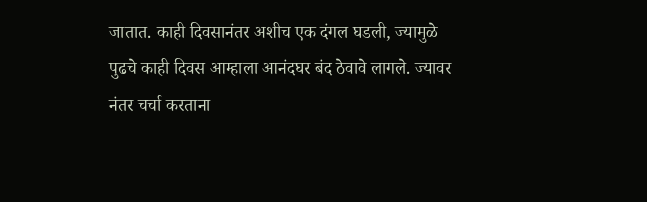जातात. काही दिवसानंतर अशीच एक दंगल घडली, ज्यामुळे पुढचे काही दिवस आम्हाला आनंदघर बंद ठेवावे लागले. ज्यावर नंतर चर्चा करताना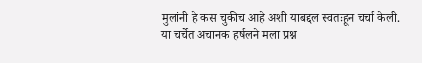मुलांनी हे कस चुकीच आहे अशी याबद्दल स्वतःहून चर्चा केली. या चर्चेत अचानक हर्षलने मला प्रश्न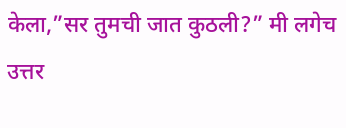केला,”सर तुमची जात कुठली?” मी लगेच उत्तर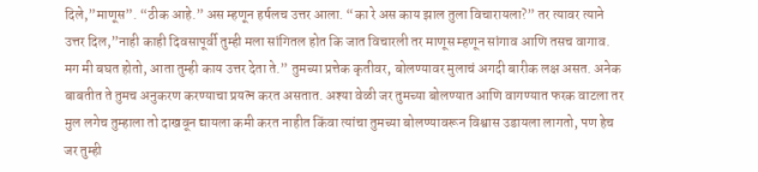दिले,”माणूस”. “ठीक आहे.” अस म्हणून हर्षलच उत्तर आला. “का रे अस काय झाल तुला विचारायला?” तर त्यावर त्याने उत्तर दिल,”नाही काही दिवसापूर्वी तुम्ही मला सांगितल होत कि जात विचारली तर माणूस म्हणून सांगाव आणि तसच वागाव. मग मी बघत होतो, आता तुम्ही काय उत्तर देता ते.” तुमच्या प्रत्तेक कृतीवर, बोलण्यावर मुलाचं अगदी बारीक लक्ष असत. अनेक बाबतीत ते तुमच अनुकरण करण्याचा प्रयत्न करत असतात. अश्या वेळी जर तुमच्या बोलण्यात आणि वागण्यात फरक वाटला तर मुल लगेच तुम्हाला तो दाखवून द्यायला कमी करत नाहीत किंवा त्यांचा तुमच्या बोलण्यावरून विश्वास उडायला लागतो, पण हेच जर तुम्ही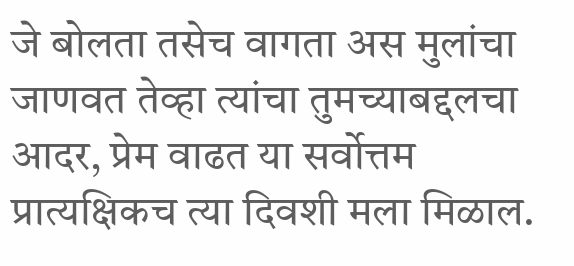जे बोलता तसेच वागता अस मुलांचा जाणवत तेव्हा त्यांचा तुमच्याबद्दलचा आदर, प्रेम वाढत या सर्वोत्तम प्रात्यक्षिकच त्या दिवशी मला मिळाल.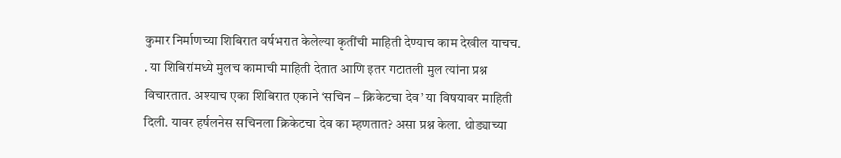कुमार निर्माणच्या शिबिरात वर्षभरात केलेल्या कृतींची माहिती देण्याच काम देखील याचच. . या शिबिरांमध्ये मुलच कामाची माहिती देतात आणि इतर गटातली मुल त्यांना प्रश्न विचारतात. अश्याच एका शिबिरात एकाने ‘सचिन – क्रिकेटचा देव’ या विषयावर माहिती दिली. यावर हर्षलनेस सचिनला क्रिकेटचा देव का म्हणतात? असा प्रश्न केला. थोड्याच्या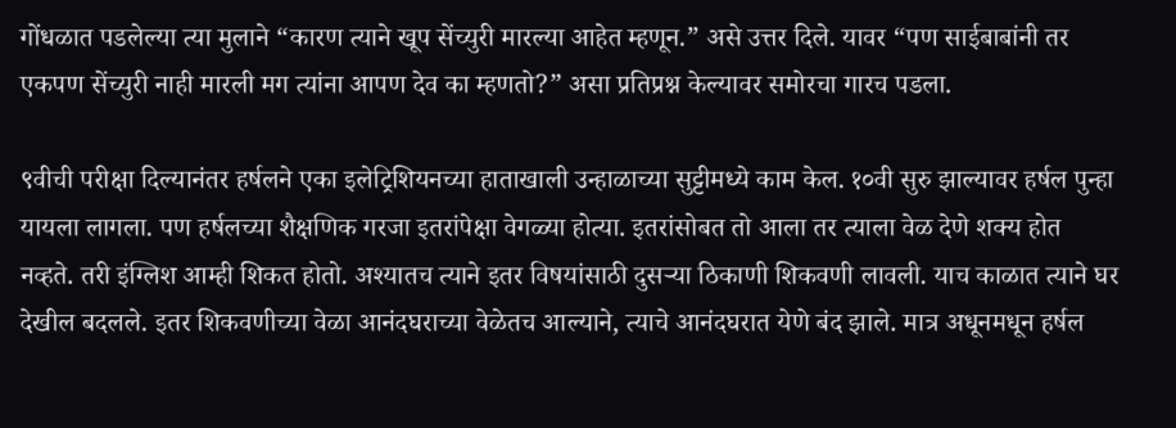गोंधळात पडलेल्या त्या मुलाने “कारण त्याने खूप सेंच्युरी मारल्या आहेत म्हणून.” असे उत्तर दिले. यावर “पण साईबाबांनी तर एकपण सेंच्युरी नाही मारली मग त्यांना आपण देव का म्हणतो?” असा प्रतिप्रश्न केल्यावर समोरचा गारच पडला.

९वीची परीक्षा दिल्यानंतर हर्षलने एका इलेट्रिशियनच्या हाताखाली उन्हाळाच्या सुट्टीमध्ये काम केल. १०वी सुरु झाल्यावर हर्षल पुन्हा यायला लागला. पण हर्षलच्या शैक्षणिक गरजा इतरांपेक्षा वेगळ्या होत्या. इतरांसोबत तो आला तर त्याला वेळ देणे शक्य होत नव्हते. तरी इंग्लिश आम्ही शिकत होतो. अश्यातच त्याने इतर विषयांसाठी दुसऱ्या ठिकाणी शिकवणी लावली. याच काळात त्याने घर देखील बदलले. इतर शिकवणीच्या वेळा आनंदघराच्या वेळेतच आल्याने, त्याचे आनंदघरात येणे बंद झाले. मात्र अधूनमधून हर्षल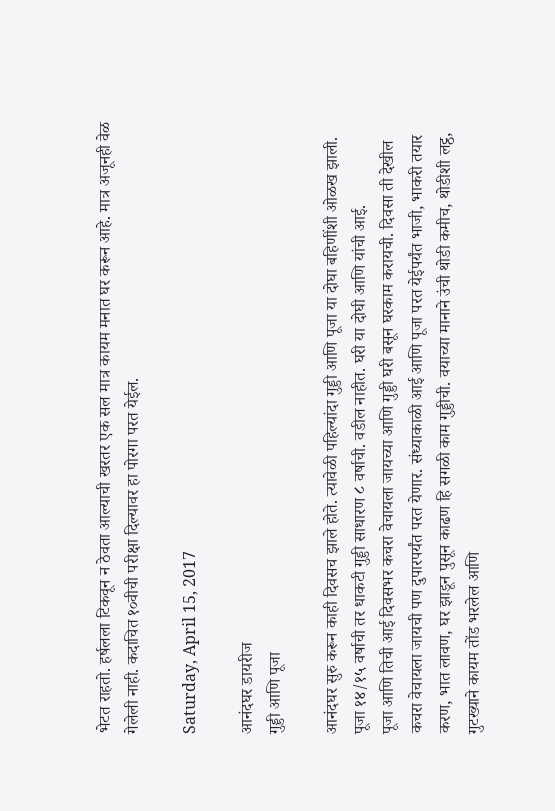भेटत राहतो. हर्षलला टिकवून न ठेवता आल्याची खरतर एक सल मात्र कायम मनात घर करून आहे. मात्र अजूनही वेळ गेलेली नाही. कदाचित १०वीची परीक्षा दिल्यावर हा पोरगा परत येईल.

Saturday, April 15, 2017

आनंदघर डायरीज
गुड्डी आणि पूजा

आनंदघर सुरु करून काही दिवसच झाले होते. त्यावेळी पहिल्यांदा गुड्डी आणि पूजा या दोघा बहिणींशी ओळख झाली. पूजा १४/१५ वर्षाची तर धाकटी गुड्डी साधारण ८ वर्षाची. वडील नाहीत. घरी या दोघी आणि यांची आई.
पूजा आणि तिची आई दिवसभर कचरा वेचायला जायच्या आणि गुड्डी घरी बसून घरकाम करायची. दिवसा ती देखील कचरा वेचायला जायची पण दुपारपर्यंत परत येणार. संध्याकाळी आई आणि पूजा परत येईपर्यंत भाजी, भाकरी तयार करण, भात लावण, घर झाडून पुसून काढण हि सगळी काम गुड्डीची. वयाच्या मानाने उंची थोडी कमीच, थोडीशी लट्ठ, गुटख्याने कायम तोंड भरलेल आणि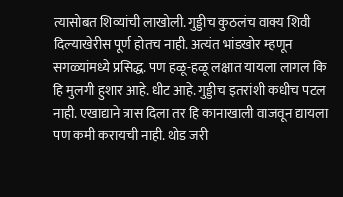त्यासोबत शिव्यांची लाखोली. गुड्डीच कुठलंच वाक्य शिवी दिल्याखेरीस पूर्ण होतच नाही. अत्यंत भांडखोर म्हणून सगळ्यांमध्ये प्रसिद्ध. पण हळू-हळू लक्षात यायला लागल कि हि मुलगी हुशार आहे. धीट आहे. गुड्डीच इतरांशी कधीच पटल नाही. एखाद्याने त्रास दिला तर हि कानाखाली वाजवून द्यायला पण कमी करायची नाही. थोड जरी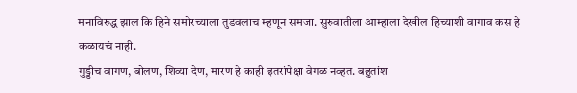मनाविरुद्ध झाल कि हिने समोरच्याला तुडवलाच म्हणून समजा. सुरुवातीला आम्हाला देखील हिच्याशी वागाव कस हे कळायचं नाही.
गुड्डीच वागण, बोलण, शिव्या देण, मारण हे काही इतरांपेक्षा वेगळ नव्हत. बहुतांश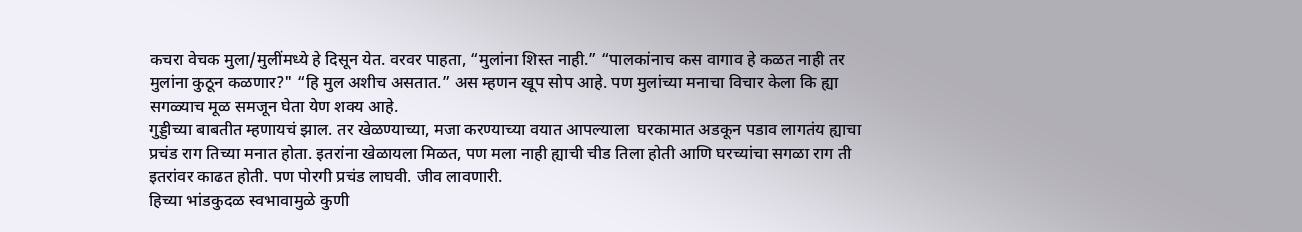कचरा वेचक मुला/मुलींमध्ये हे दिसून येत. वरवर पाहता, “मुलांना शिस्त नाही.” “पालकांनाच कस वागाव हे कळत नाही तर मुलांना कुठून कळणार?" “हि मुल अशीच असतात.” अस म्हणन खूप सोप आहे. पण मुलांच्या मनाचा विचार केला कि ह्या सगळ्याच मूळ समजून घेता येण शक्य आहे.
गुड्डीच्या बाबतीत म्हणायचं झाल. तर खेळण्याच्या, मजा करण्याच्या वयात आपल्याला  घरकामात अडकून पडाव लागतंय ह्याचा प्रचंड राग तिच्या मनात होता. इतरांना खेळायला मिळत, पण मला नाही ह्याची चीड तिला होती आणि घरच्यांचा सगळा राग ती इतरांवर काढत होती. पण पोरगी प्रचंड लाघवी. जीव लावणारी.
हिच्या भांडकुदळ स्वभावामुळे कुणी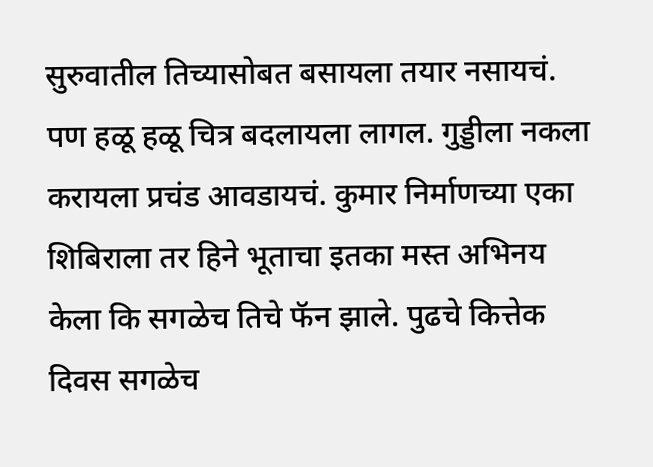सुरुवातील तिच्यासोबत बसायला तयार नसायचं. पण हळू हळू चित्र बदलायला लागल. गुड्डीला नकला करायला प्रचंड आवडायचं. कुमार निर्माणच्या एका शिबिराला तर हिने भूताचा इतका मस्त अभिनय केला कि सगळेच तिचे फॅन झाले. पुढचे कित्तेक दिवस सगळेच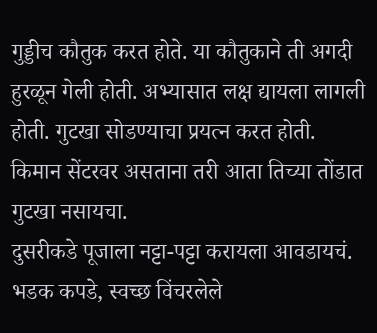गुड्डीच कौतुक करत होते. या कौतुकाने ती अगदी हुरळून गेली होती. अभ्यासात लक्ष द्यायला लागली होती. गुटखा सोडण्याचा प्रयत्न करत होती. किमान सेंटरवर असताना तरी आता तिच्या तोंडात गुटखा नसायचा.
दुसरीकडे पूजाला नट्टा-पट्टा करायला आवडायचं. भडक कपडे, स्वच्छ विंचरलेले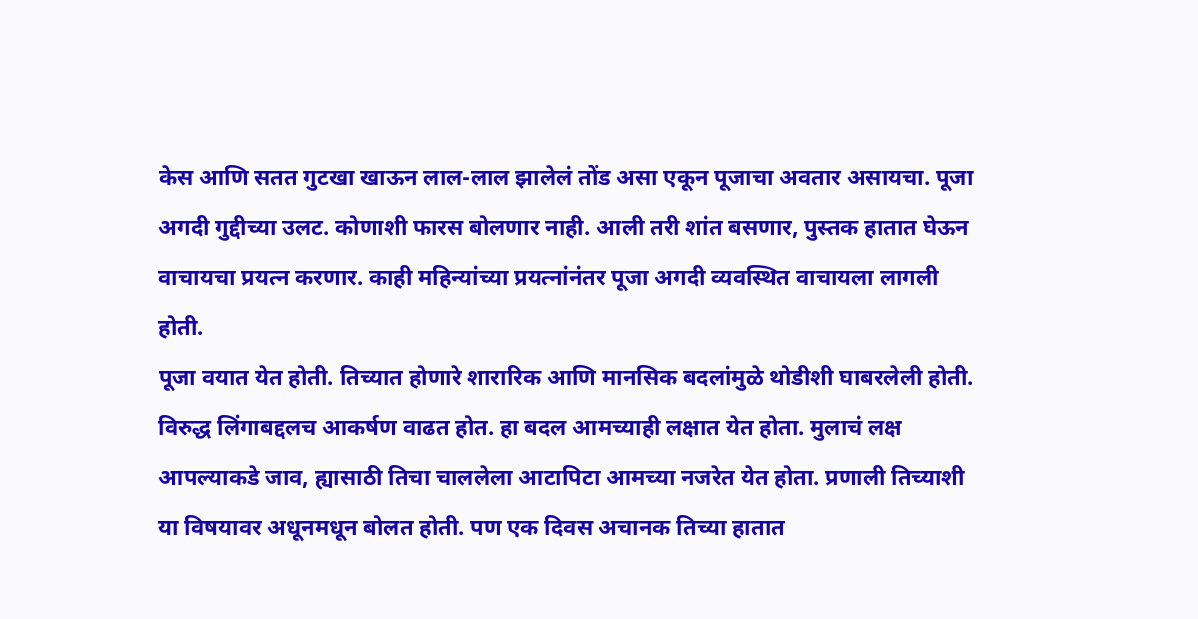केस आणि सतत गुटखा खाऊन लाल-लाल झालेलं तोंड असा एकून पूजाचा अवतार असायचा. पूजा अगदी गुद्दीच्या उलट. कोणाशी फारस बोलणार नाही. आली तरी शांत बसणार, पुस्तक हातात घेऊन वाचायचा प्रयत्न करणार. काही महिन्यांच्या प्रयत्नांनंतर पूजा अगदी व्यवस्थित वाचायला लागली होती.
पूजा वयात येत होती. तिच्यात होणारे शारारिक आणि मानसिक बदलांमुळे थोडीशी घाबरलेली होती. विरुद्ध लिंगाबद्दलच आकर्षण वाढत होत. हा बदल आमच्याही लक्षात येत होता. मुलाचं लक्ष आपल्याकडे जाव, ह्यासाठी तिचा चाललेला आटापिटा आमच्या नजरेत येत होता. प्रणाली तिच्याशी या विषयावर अधूनमधून बोलत होती. पण एक दिवस अचानक तिच्या हातात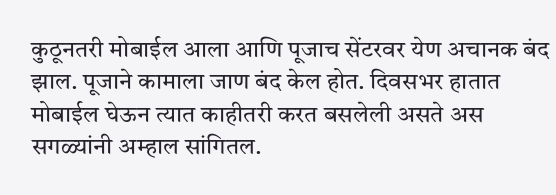कुठूनतरी मोबाईल आला आणि पूजाच सेंटरवर येण अचानक बंद झाल. पूजाने कामाला जाण बंद केल होत. दिवसभर हातात मोबाईल घेऊन त्यात काहीतरी करत बसलेली असते अस सगळ्यांनी अम्हाल सांगितल.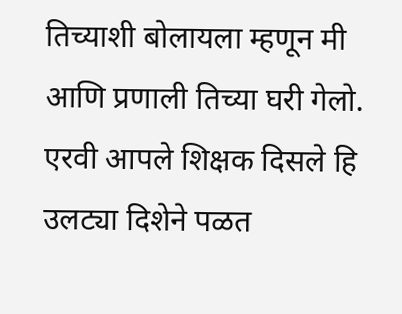तिच्याशी बोलायला म्हणून मी आणि प्रणाली तिच्या घरी गेलो. एरवी आपले शिक्षक दिसले हि उलट्या दिशेने पळत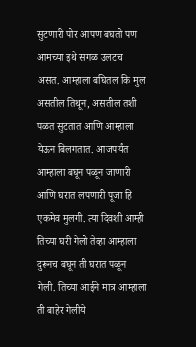सुटणारी पोर आपण बघतो पण आमच्या इथे सगळ उलटच असत. आम्हाला बघितल कि मुल असतील तिथून, असतील तशी पळत सुटतात आणि आम्हाला येऊन बिलगतात. आजपर्यंत आम्हाला बघून पळून जाणारी आणि घरात लपणारी पूजा हि एकमेव मुलगी. त्या दिवशी आम्ही तिच्या घरी गेलो तेव्हा आम्हाला दुरूनच बघून ती घरात पळून गेली. तिच्या आईने मात्र आम्हाला ती बाहेर गेलीये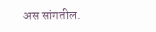अस सांगतील.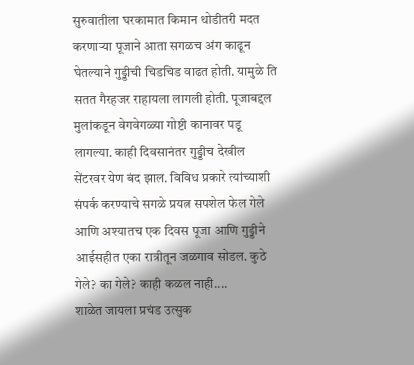सुरुवातीला घरकामात किमान थोडीतरी मदत करणाऱ्या पूजाने आता सगळच अंग काढून घेतल्याने गुड्डीची चिडचिड वाढत होती. यामुळे ति सतत गैरहजर राहायला लागली होती. पूजाबद्दल मुलांकडून वेगवेगळ्या गोष्टी कानावर पडू लागल्या. काही दिवसानंतर गुड्डीच देखील सेंटरवर येण बंद झाल. विविध प्रकारे त्यांच्याशी संपर्क करण्याचे सगळे प्रयत्न सपशेल फेल गेले आणि अश्यातच एक दिवस पूजा आणि गुड्डीने आईसहीत एका रात्रीतून जळगाव सोडल. कुठे गेले? का गेले? काही कळल नाही....
शाळेत जायला प्रचंड उत्सुक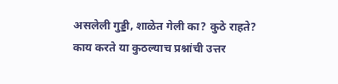असलेली गुड्डी, शाळेत गेली का? कुठे राहते? काय करते या कुठल्याच प्रश्नांची उत्तर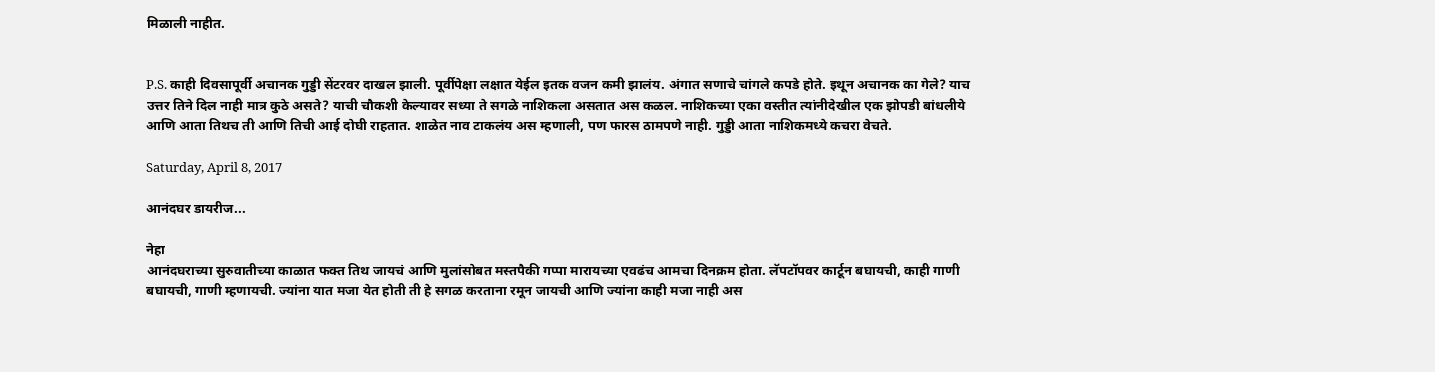मिळाली नाहीत.


P.S. काही दिवसापूर्वी अचानक गुड्डी सेंटरवर दाखल झाली. पूर्वीपेक्षा लक्षात येईल इतक वजन कमी झालंय. अंगात सणाचे चांगले कपडे होते. इथून अचानक का गेले? याच उत्तर तिने दिल नाही मात्र कुठे असते? याची चौकशी केल्यावर सध्या ते सगळे नाशिकला असतात अस कळल. नाशिकच्या एका वस्तीत त्यांनीदेखील एक झोपडी बांधलीये आणि आता तिथच ती आणि तिची आई दोघी राहतात. शाळेत नाव टाकलंय अस म्हणाली, पण फारस ठामपणे नाही. गुड्डी आता नाशिकमध्ये कचरा वेचते.

Saturday, April 8, 2017

आनंदघर डायरीज...

नेहा
आनंदघराच्या सुरुवातीच्या काळात फक्त तिथ जायचं आणि मुलांसोबत मस्तपैकी गप्पा मारायच्या एवढंच आमचा दिनक्रम होता. लॅपटॉपवर कार्टून बघायची, काही गाणी बघायची, गाणी म्हणायची. ज्यांना यात मजा येत होती ती हे सगळ करताना रमून जायची आणि ज्यांना काही मजा नाही अस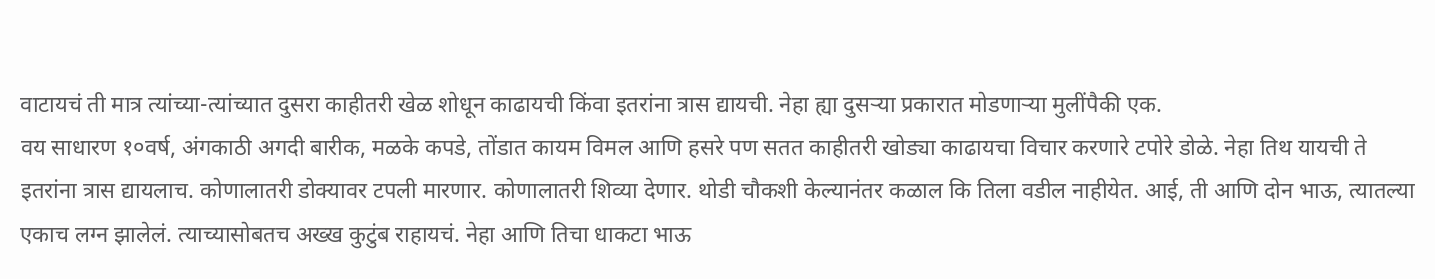वाटायचं ती मात्र त्यांच्या-त्यांच्यात दुसरा काहीतरी खेळ शोधून काढायची किंवा इतरांना त्रास द्यायची. नेहा ह्या दुसऱ्या प्रकारात मोडणाऱ्या मुलींपैकी एक.
वय साधारण १०वर्ष, अंगकाठी अगदी बारीक, मळके कपडे, तोंडात कायम विमल आणि हसरे पण सतत काहीतरी खोड्या काढायचा विचार करणारे टपोरे डोळे. नेहा तिथ यायची ते इतरांना त्रास द्यायलाच. कोणालातरी डोक्यावर टपली मारणार. कोणालातरी शिव्या देणार. थोडी चौकशी केल्यानंतर कळाल कि तिला वडील नाहीयेत. आई, ती आणि दोन भाऊ, त्यातल्या एकाच लग्न झालेलं. त्याच्यासोबतच अख्ख कुटुंब राहायचं. नेहा आणि तिचा धाकटा भाऊ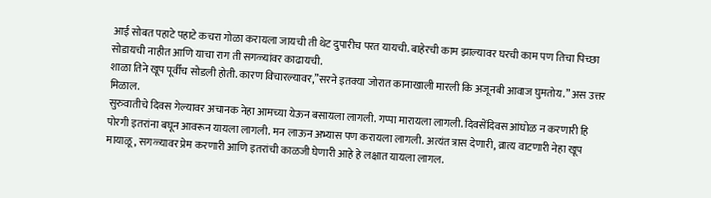आई सोबत पहाटे पहाटे कचरा गोळा करायला जायची ती थेट दुपारीच परत यायची. बाहेरची काम झाल्यावर घरची काम पण तिचा पिच्छा सोडायची नाहीत आणि याचा राग ती सगळ्यांवर काढायची.
शाळा तिने खूप पूर्वीच सोडली होती. कारण विचारल्यावर,”सरने इतक्या जोरात कानाखाली मारली कि अजूनबी आवाज घुमतोय.” अस उत्तर मिळाल.
सुरुवातीचे दिवस गेल्यावर अचानक नेहा आमच्या येऊन बसायला लागली. गप्पा मारायला लागली. दिवसेंदिवस आंघोळ न करणारी हि पोरगी इतरांना बघून आवरून यायला लागली. मन लाऊन अभ्यास पण करायला लागली. अत्यंत त्रास देणारी, व्रात्य वाटणारी नेहा खूप मायाळू, सगळ्यावर प्रेम करणारी आणि इतरांची काळजी घेणारी आहे हे लक्षात यायला लागल.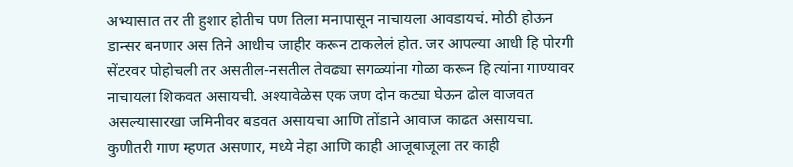अभ्यासात तर ती हुशार होतीच पण तिला मनापासून नाचायला आवडायचं. मोठी होऊन डान्सर बनणार अस तिने आधीच जाहीर करून टाकलेलं होत. जर आपल्या आधी हि पोरगी सेंटरवर पोहोचली तर असतील-नसतील तेवढ्या सगळ्यांना गोळा करून हि त्यांना गाण्यावर नाचायला शिकवत असायची. अश्यावेळेस एक जण दोन कट्या घेऊन ढोल वाजवत असल्यासारखा जमिनीवर बडवत असायचा आणि तोंडाने आवाज काढत असायचा. कुणीतरी गाण म्हणत असणार, मध्ये नेहा आणि काही आजूबाजूला तर काही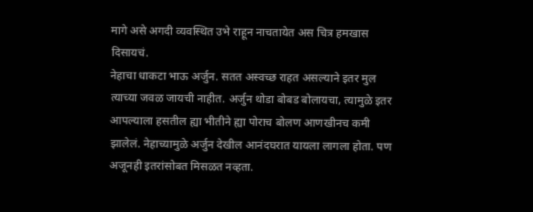मागे असे अगदी व्यवस्थित उभे राहून नाचतायेत अस चित्र हमखास दिसायचं.
नेहाचा धाकटा भाऊ अर्जुन. सतत अस्वच्छ राहत असल्याने इतर मुल त्याच्या जवळ जायची नाहीत. अर्जुन थोडा बोबड बोलायचा, त्यामुळे इतर आपल्याला हसतील ह्या भीतीने ह्या पोराच बोलण आणखीनच कमी झालेलं. नेहाच्यामुळे अर्जुन देखील आनंदघरात यायला लागला होता. पण अजूनही इतरांसोबत मिसळत नव्हता.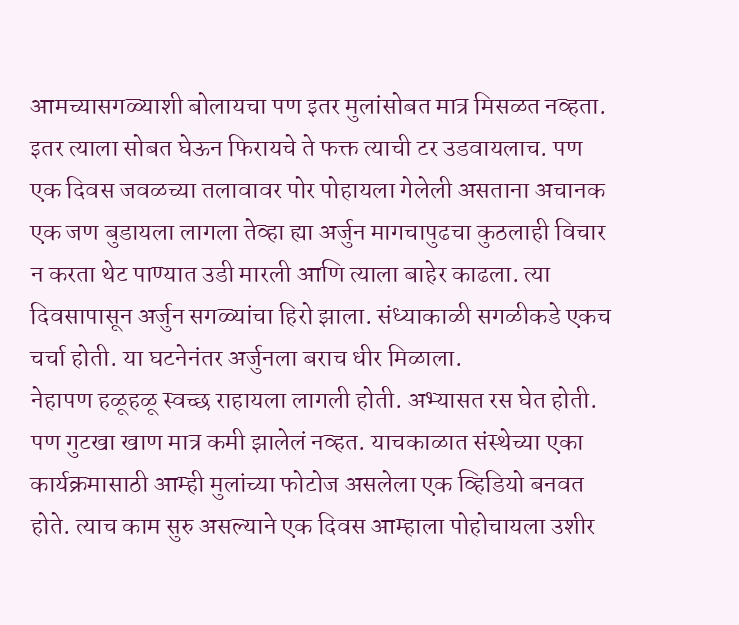आमच्यासगळ्याशी बोलायचा पण इतर मुलांसोबत मात्र मिसळत नव्हता. इतर त्याला सोबत घेऊन फिरायचे ते फक्त त्याची टर उडवायलाच. पण एक दिवस जवळच्या तलावावर पोर पोहायला गेलेली असताना अचानक एक जण बुडायला लागला तेव्हा ह्या अर्जुन मागचापुढचा कुठलाही विचार न करता थेट पाण्यात उडी मारली आणि त्याला बाहेर काढला. त्या दिवसापासून अर्जुन सगळ्यांचा हिरो झाला. संध्याकाळी सगळीकडे एकच चर्चा होती. या घटनेनंतर अर्जुनला बराच धीर मिळाला.
नेहापण हळूहळू स्वच्छ राहायला लागली होती. अभ्यासत रस घेत होती. पण गुटखा खाण मात्र कमी झालेलं नव्हत. याचकाळात संस्थेच्या एका कार्यक्रमासाठी आम्ही मुलांच्या फोटोज असलेला एक व्हिडियो बनवत होते. त्याच काम सुरु असल्याने एक दिवस आम्हाला पोहोचायला उशीर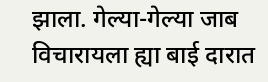झाला. गेल्या-गेल्या जाब  विचारायला ह्या बाई दारात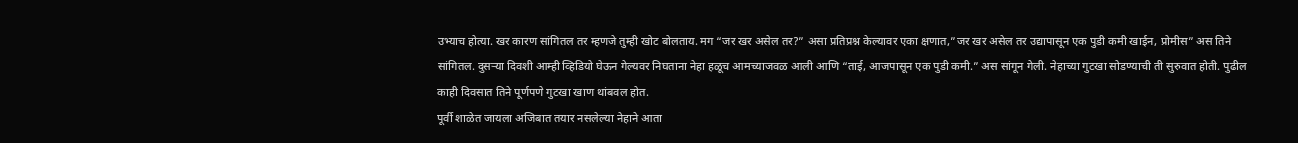उभ्याच होत्या. खर कारण सांगितल तर म्हणजे तुम्ही खोट बोलताय. मग “जर खर असेल तर?” असा प्रतिप्रश्न केल्यावर एका क्षणात,”जर खर असेल तर उद्यापासून एक पुडी कमी खाईन, प्रोमीस” अस तिने सांगितल. दुसऱ्या दिवशी आम्ही व्हिडियो घेऊन गेल्यवर निघताना नेहा हळूच आमच्याजवळ आली आणि “ताई, आजपासून एक पुडी कमी.” अस सांगून गेली. नेहाच्या गुटखा सोडण्याची ती सुरुवात होती. पुढील काही दिवसात तिने पूर्णपणे गुटखा खाण थांबवल होत.
पूर्वी शाळेत जायला अजिबात तयार नसलेल्या नेहाने आता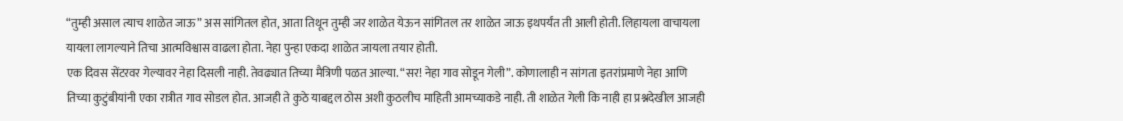“तुम्ही असाल त्याच शाळेत जाऊ” अस सांगितल होत, आता तिथून तुम्ही जर शाळेत येऊन सांगितल तर शाळेत जाऊ इथपर्यंत ती आली होती. लिहायला वाचायला यायला लागल्याने तिचा आत्मविश्वास वाढला होता. नेहा पुन्हा एकदा शाळेत जायला तयार होती.
एक दिवस सेंटरवर गेल्यावर नेहा दिसली नाही. तेवढ्यात तिच्या मैत्रिणी पळत आल्या. “सर! नेहा गाव सोडून गेली”. कोणालाही न सांगता इतरांप्रमाणे नेहा आणि तिच्या कुटुंबीयांनी एका रात्रीत गाव सोडल होत. आजही ते कुठे याबद्दल ठोस अशी कुठलीच माहिती आमच्याकडे नाही. ती शाळेत गेली कि नाही हा प्रश्नदेखील आजही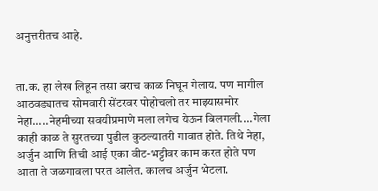अनुत्तरीतच आहे.


ता.क. हा लेख लिहून तसा बराच काळ निघून गेलाय. पण मागील आठवड्यातच सोमवारी सेंटरवर पोहोचलो तर माझ्यासमोर नेहा.....नेहमीच्या सवयीप्रमाणे मला लगेच येऊन बिलगली....गेला काही काळ ते सुरतच्या पुढील कुठल्यातरी गावात होते. तिथे नेहा, अर्जुन आणि तिची आई एका वीट-भट्टीवर काम करत होते पण आता ते जळगावला परत आलेत. कालच अर्जुन भेटला.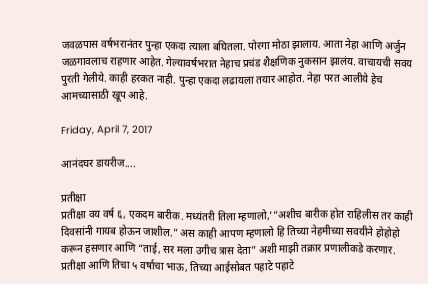जवळपास वर्षभरानंतर पुन्हा एकदा त्याला बघितला. पोरगा मोठा झालाय. आता नेहा आणि अर्जुन जळगावलाच राहणार आहेत. गेल्यावर्षभरात नेहाच प्रचंड शैक्षणिक नुकसान झालंय. वाचायची सवय पुरती गेलीये. काही हरकत नाही. पुन्हा एकदा लढायला तयार आहोत. नेहा परत आलीये हेच आमच्यासाठी खूप आहे.

Friday, April 7, 2017

आनंदघर डायरीज....

प्रतीक्षा
प्रतीक्षा वय वर्ष ६, एकदम बारीक. मध्यंतरी तिला म्हणालो,’”अशीच बारीक होत राहिलीस तर काही दिवसांनी गायब होऊन जाशील.” अस काही आपण म्हणालो हि तिच्या नेहमीच्या सवयीने होहोहो करून हसणार आणि “ताई, सर मला उगीच त्रास देता” अशी माझी तक्रार प्रणालीकडे करणार. प्रतीक्षा आणि तिचा ५ वर्षाचा भाऊ, तिच्या आईसोबत पहाटे पहाटे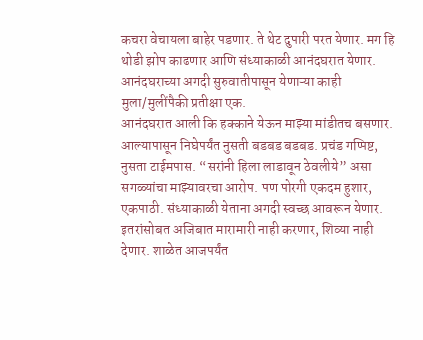कचरा वेचायला बाहेर पडणार. ते थेट दुपारी परत येणार. मग हि थोडी झोप काढणार आणि संध्याकाळी आनंदघरात येणार. आनंदघराच्या अगदी सुरुवातीपासून येणाऱ्या काही मुला/मुलींपैकी प्रतीक्षा एक.
आनंदघरात आली कि हक्काने येऊन माझ्या मांडीतच बसणार. आल्यापासून निघेपर्यंत नुसती बडबड बडबड. प्रचंड गप्पिष्ट, नुसता टाईमपास. “सरांनी हिला लाडावून ठेवलीये” असा सगळ्यांचा माझ्यावरचा आरोप. पण पोरगी एकदम हुशार, एकपाठी. संध्याकाळी येताना अगदी स्वच्छ आवरून येणार. इतरांसोबत अजिबात मारामारी नाही करणार, शिव्या नाही देणार. शाळेत आजपर्यंत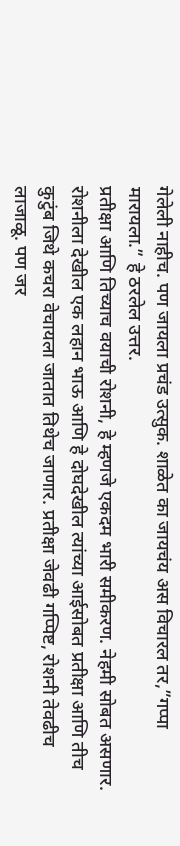गेलेली नाहीच. पण जायला प्रचंड उत्सुक. शाळेत का जायचंय अस विचारल तर,”गप्पा मारायला.” हे ठरलेल उत्तर.
प्रतीक्षा आणि तिच्याच वयाची रोशनी, हे म्हणजे एकदम भारी समीकरण. नेहमी सोबत असणार. रोशनीला देखील एक लहान भाऊ आणि हे दोघदेखील त्यांच्या आईसोबत प्रतीक्षा आणि तीच कुटुंब जिथे कचरा वेचायला जातात तिथेच जाणार. प्रतीक्षा जेवढी गप्पिष्ट, रोशनी तेवढीच लाजाळू. पण जर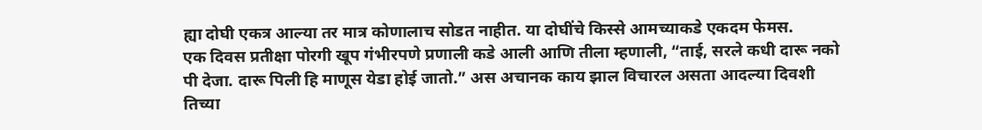ह्या दोघी एकत्र आल्या तर मात्र कोणालाच सोडत नाहीत. या दोघींचे किस्से आमच्याकडे एकदम फेमस.
एक दिवस प्रतीक्षा पोरगी खूप गंभीरपणे प्रणाली कडे आली आणि तीला म्हणाली, “ताई, सरले कधी दारू नको पी देजा. दारू पिली हि माणूस येडा होई जातो.” अस अचानक काय झाल विचारल असता आदल्या दिवशी तिच्या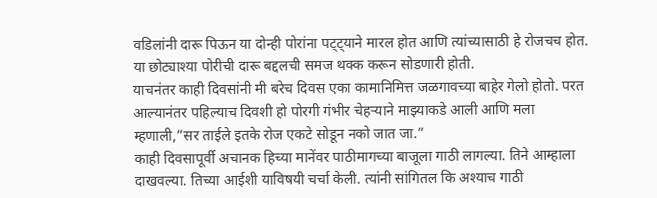वडिलांनी दारू पिऊन या दोन्ही पोरांना पट्ट्याने मारल होत आणि त्यांच्यासाठी हे रोजचच होत. या छोट्याश्या पोरीची दारू बद्दलची समज थक्क करून सोडणारी होती.
याचनंतर काही दिवसांनी मी बरेच दिवस एका कामानिमित्त जळगावच्या बाहेर गेलो होतो. परत आल्यानंतर पहिल्याच दिवशी हो पोरगी गंभीर चेहऱ्याने माझ्याकडे आली आणि मला म्हणाली,”सर ताईले इतके रोज एकटे सोडून नको जात जा.”
काही दिवसापूर्वी अचानक हिच्या मानेंवर पाठीमागच्या बाजूला गाठी लागल्या. तिने आम्हाला दाखवल्या. तिच्या आईशी याविषयी चर्चा केली. त्यांनी सांगितल कि अश्याच गाठी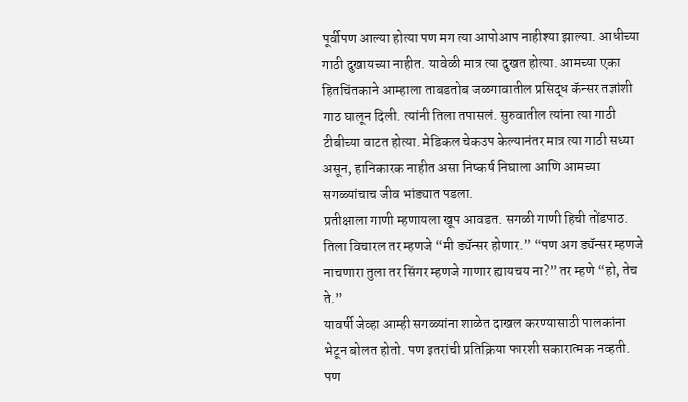पूर्वीपण आल्या होत्या पण मग त्या आपोआप नाहीश्या झाल्या. आधीच्या गाठी दुखायच्या नाहीत. यावेळी मात्र त्या दुखत होत्या. आमच्या एका हितचिंतकाने आम्हाला ताबडतोब जळगावातील प्रसिद्ध कॅन्सर तज्ञांशी गाठ घालून दिली. त्यांनी तिला तपासलं. सुरुवातील त्यांना त्या गाठी टीबीच्या वाटत होत्या. मेडिकल चेकउप केल्यानंतर मात्र त्या गाठी सध्या असून, हानिकारक नाहीत असा निष्कर्ष निघाला आणि आमच्या सगळ्यांचाच जीव भांड्यात पडला.
प्रतीक्षाला गाणी म्हणायला खूप आवडत. सगळी गाणी हिची तोंडपाठ. तिला विचारल तर म्हणजे “मी ड्यॅन्सर होणार.” “पण अग ड्यॅन्सर म्हणजे नाचणारा तुला तर सिंगर म्हणजे गाणार ह्यायचय ना?” तर म्हणे “हो, तेच ते.”
यावर्षी जेव्हा आम्ही सगळ्यांना शाळेत दाखल करण्यासाठी पालकांना भेटून बोलत होतो. पण इतरांची प्रतिक्रिया फारशी सकारात्मक नव्हती. पण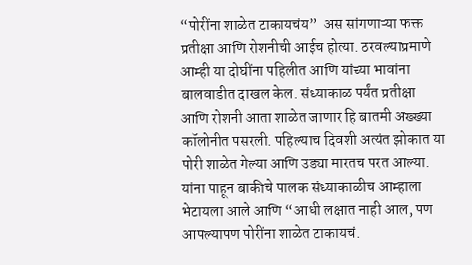“पोरींना शाळेत टाकायचंय”  अस सांगणाऱ्या फक्त प्रतीक्षा आणि रोशनीची आईच होत्या. ठरवल्याप्रमाणे आम्ही या दोघींना पहिलीत आणि यांच्या भावांना बालवाडीत दाखल केल. संध्याकाळ पर्यंत प्रतीक्षा आणि रोशनी आता शाळेत जाणार हि बातमी अख्ख्या कॉलोनीत पसरली. पहिल्याच दिवशी अत्यंत झोकात या पोरी शाळेत गेल्या आणि उड्या मारतच परत आल्या. यांना पाहून बाकीचे पालक संध्याकाळीच आम्हाला भेटायला आले आणि “आधी लक्षात नाही आल, पण आपल्यापण पोरींना शाळेत टाकायचं.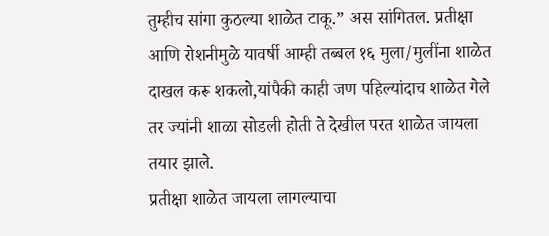तुम्हीच सांगा कुठल्या शाळेत टाकू.” अस सांगितल. प्रतीक्षा आणि रोशनीमुळे यावर्षी आम्ही तब्बल १६ मुला/मुलींना शाळेत दाखल करू शकलो,यांपैकी काही जण पहिल्यांदाच शाळेत गेले तर ज्यांनी शाळा सोडली होती ते देखील परत शाळेत जायला तयार झाले.
प्रतीक्षा शाळेत जायला लागल्याचा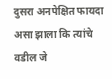दुसरा अनपेक्षित फायदा असा झाला कि त्यांचे वडील जे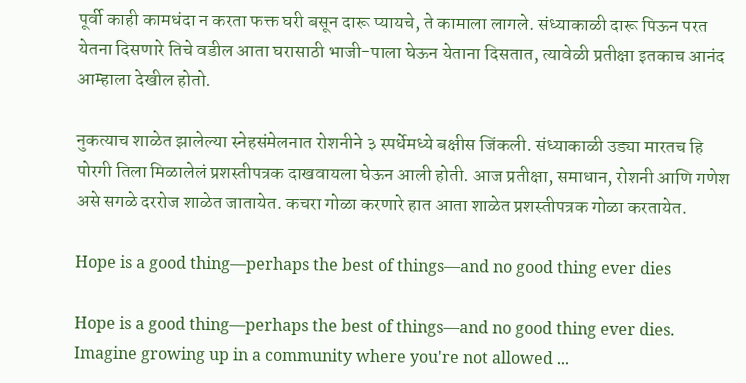पूर्वी काही कामधंदा न करता फक्त घरी बसून दारू प्यायचे, ते कामाला लागले. संध्याकाळी दारू पिऊन परत येतना दिसणारे तिचे वडील आता घरासाठी भाजी-पाला घेऊन येताना दिसतात, त्यावेळी प्रतीक्षा इतकाच आनंद आम्हाला देखील होतो.

नुकत्याच शाळेत झालेल्या स्नेहसंमेलनात रोशनीने ३ स्पर्धेमध्ये बक्षीस जिंकली. संध्याकाळी उड्या मारतच हि पोरगी तिला मिळालेलं प्रशस्तीपत्रक दाखवायला घेऊन आली होती. आज प्रतीक्षा, समाधान, रोशनी आणि गणेश असे सगळे दररोज शाळेत जातायेत. कचरा गोळा करणारे हात आता शाळेत प्रशस्तीपत्रक गोळा करतायेत.

Hope is a good thing—perhaps the best of things—and no good thing ever dies

Hope is a good thing—perhaps the best of things—and no good thing ever dies. Imagine growing up in a community where you're not allowed ...